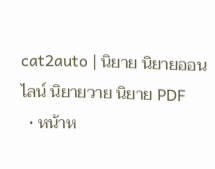cat2auto | นิยาย นิยายออนไลน์ นิยายวาย นิยาย PDF
  • หน้าห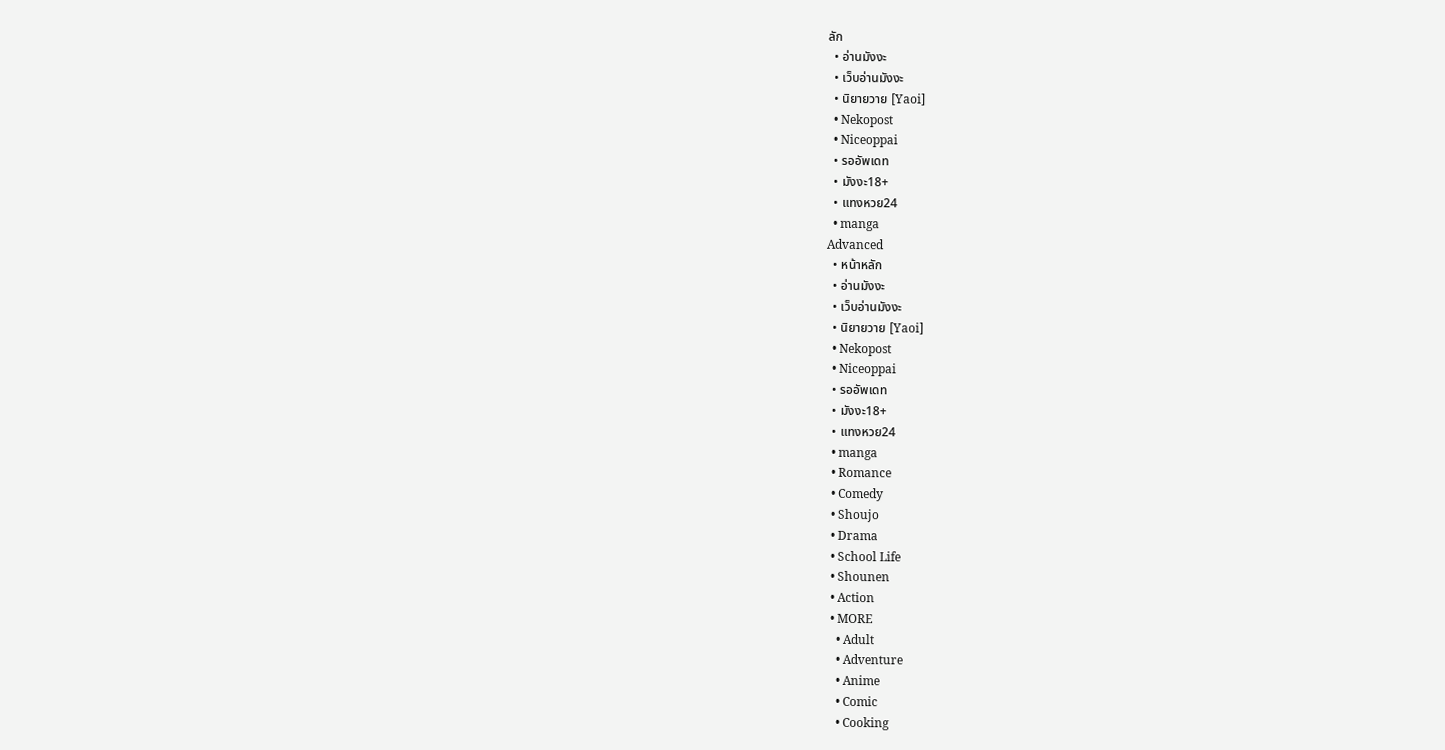ลัก
  • อ่านมังงะ
  • เว็บอ่านมังงะ
  • นิยายวาย [Yaoi]
  • Nekopost
  • Niceoppai
  • รออัพเดท
  • มังงะ18+
  • แทงหวย24
  • manga
Advanced
  • หน้าหลัก
  • อ่านมังงะ
  • เว็บอ่านมังงะ
  • นิยายวาย [Yaoi]
  • Nekopost
  • Niceoppai
  • รออัพเดท
  • มังงะ18+
  • แทงหวย24
  • manga
  • Romance
  • Comedy
  • Shoujo
  • Drama
  • School Life
  • Shounen
  • Action
  • MORE
    • Adult
    • Adventure
    • Anime
    • Comic
    • Cooking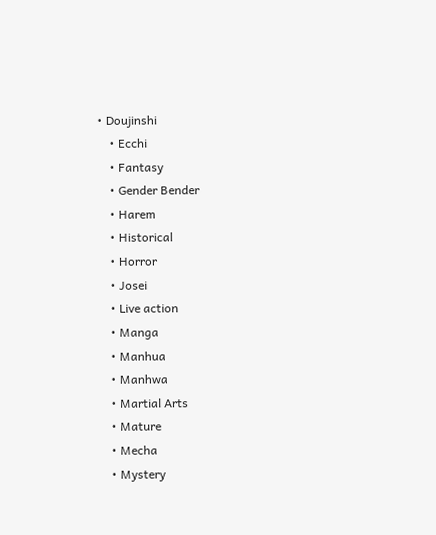• Doujinshi
    • Ecchi
    • Fantasy
    • Gender Bender
    • Harem
    • Historical
    • Horror
    • Josei
    • Live action
    • Manga
    • Manhua
    • Manhwa
    • Martial Arts
    • Mature
    • Mecha
    • Mystery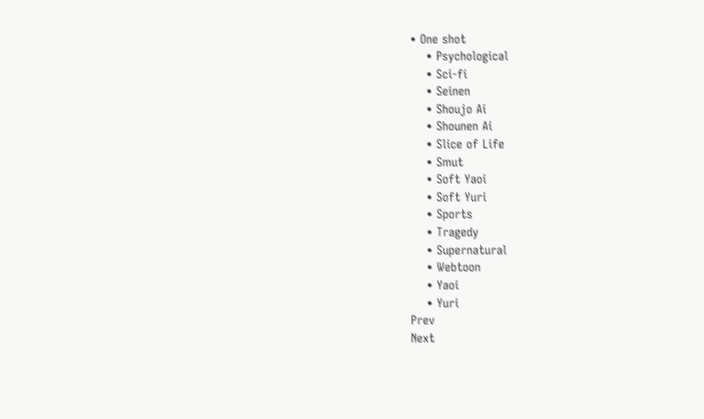• One shot
    • Psychological
    • Sci-fi
    • Seinen
    • Shoujo Ai
    • Shounen Ai
    • Slice of Life
    • Smut
    • Soft Yaoi
    • Soft Yuri
    • Sports
    • Tragedy
    • Supernatural
    • Webtoon
    • Yaoi
    • Yuri
Prev
Next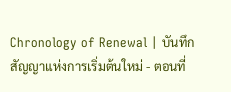Chronology of Renewal | บันทึกสัญญาแห่งการเริ่มต้นใหม่ - ตอนที่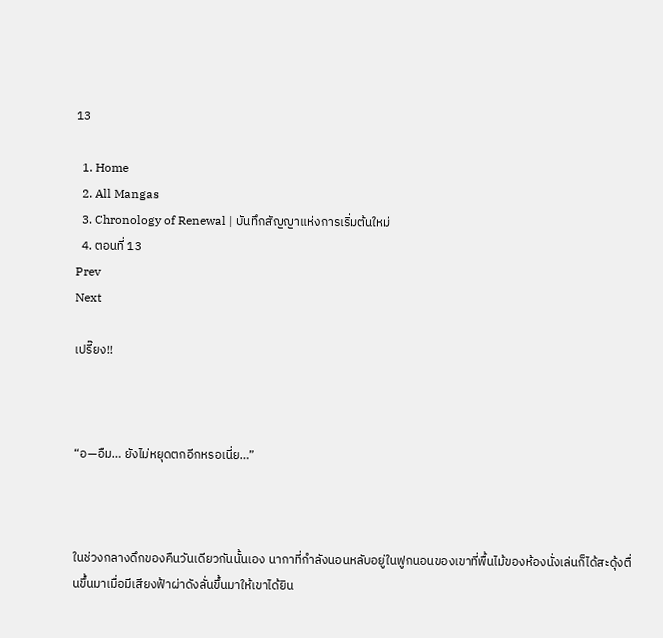13

  1. Home
  2. All Mangas
  3. Chronology of Renewal | บันทึกสัญญาแห่งการเริ่มต้นใหม่
  4. ตอนที่ 13
Prev
Next

เปรี๊ยง!!



“อ—อืม… ยังไม่หยุดตกอีกหรอเนี่ย…”



ในช่วงกลางดึกของคืนวันเดียวกันนั้นเอง นากาที่กำลังนอนหลับอยู่ในฟูกนอนของเขาที่พื้นไม้ของห้องนั่งเล่นก็ได้สะดุ้งตื่นขึ้นมาเมื่อมีเสียงฟ้าผ่าดังลั่นขึ้นมาให้เขาได้ยิน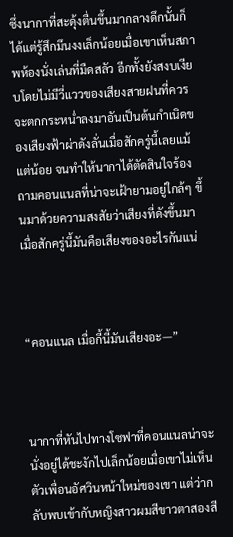ซึ่งนากาที่สะดุ้งตื่นขึ้นมากลางดึกนั้นก็ได้แต่รู้สึกมึนงงเล็กน้อยเมื่อเขาเห็นสภาพห้องนั่งเล่นที่มืดสลัว อีกทั้งยังสงบเงียบโดยไม่มีวี่แววของเสียงสายฝนที่ควรจะตกกระหน่ำลงมาอันเป็นต้นกำเนิดของเสียงฟ้าผ่าดังลั่นเมื่อสักครู่นี้เลยแม้แต่น้อย จนทำให้นากาได้ตัดสินใจร้องถามคอนแนลที่น่าจะเฝ้ายามอยู่ใกล้ๆ ขึ้นมาด้วยความสงสัยว่าเสียงที่ดังขึ้นมาเมื่อสักครู่นี้มันคือเสียงของอะไรกันแน่



“คอนแนล เมื่อกี้นี้มันเสียงอะ—”



นากาที่หันไปทางโซฟาที่คอนแนลน่าจะนั่งอยู่ได้ชะงักไปเล็กน้อยเมื่อเขาไม่เห็นตัวเพื่อนอัศวินหน้าใหม่ของเขา แต่ว่ากลับพบเข้ากับหญิงสาวผมสีขาวตาสองสี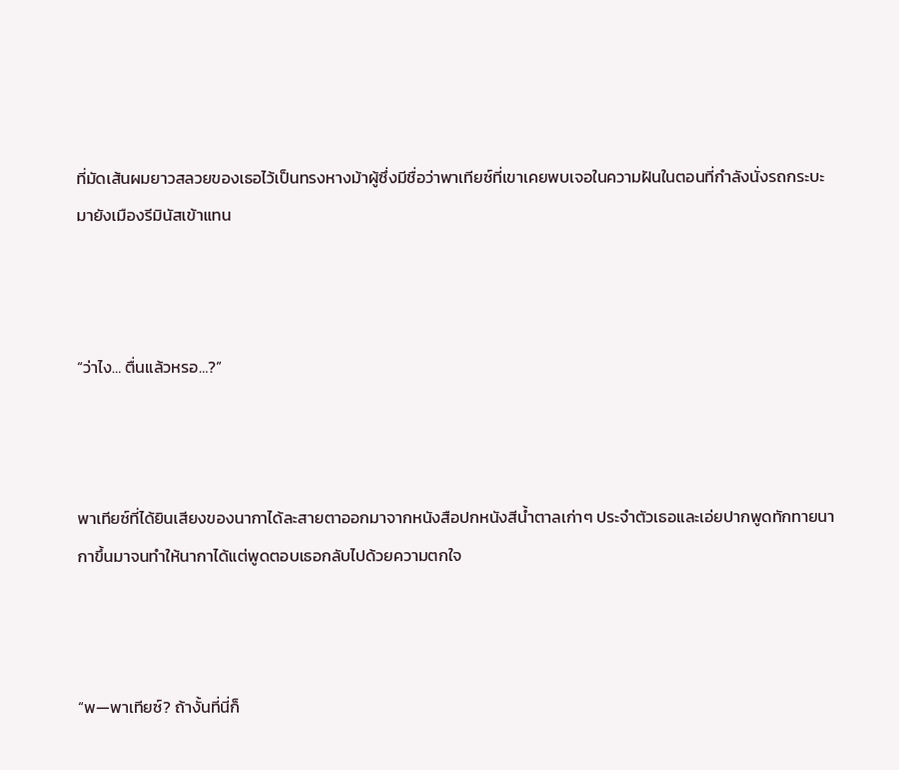ที่มัดเส้นผมยาวสลวยของเธอไว้เป็นทรงหางม้าผู้ซึ่งมีชื่อว่าพาเทียซ์ที่เขาเคยพบเจอในความฝันในตอนที่กำลังนั่งรถกระบะมายังเมืองรีมินัสเข้าแทน



“ว่าไง… ตื่นแล้วหรอ…?”



พาเทียซ์ที่ได้ยินเสียงของนากาได้ละสายตาออกมาจากหนังสือปกหนังสีน้ำตาลเก่าๆ ประจำตัวเธอและเอ่ยปากพูดทักทายนากาขึ้นมาจนทำให้นากาได้แต่พูดตอบเธอกลับไปด้วยความตกใจ



“พ—พาเทียซ์? ถ้างั้นที่นี่ก็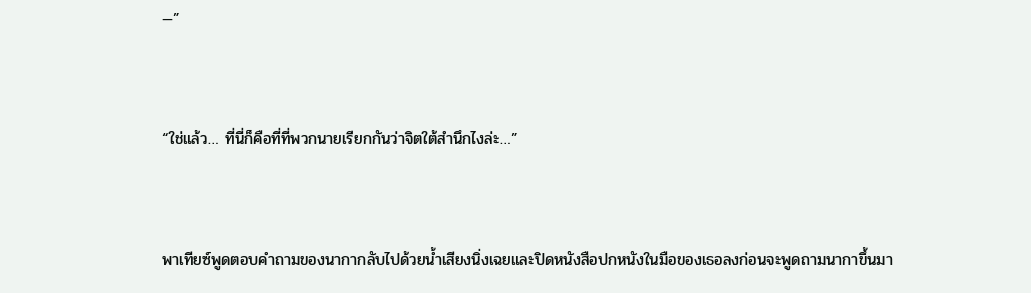—”



“ใช่แล้ว… ที่นี่ก็คือที่ที่พวกนายเรียกกันว่าจิตใต้สำนึกไงล่ะ…”



พาเทียซ์พูดตอบคำถามของนากากลับไปด้วยน้ำเสียงนิ่งเฉยและปิดหนังสือปกหนังในมือของเธอลงก่อนจะพูดถามนากาขึ้นมา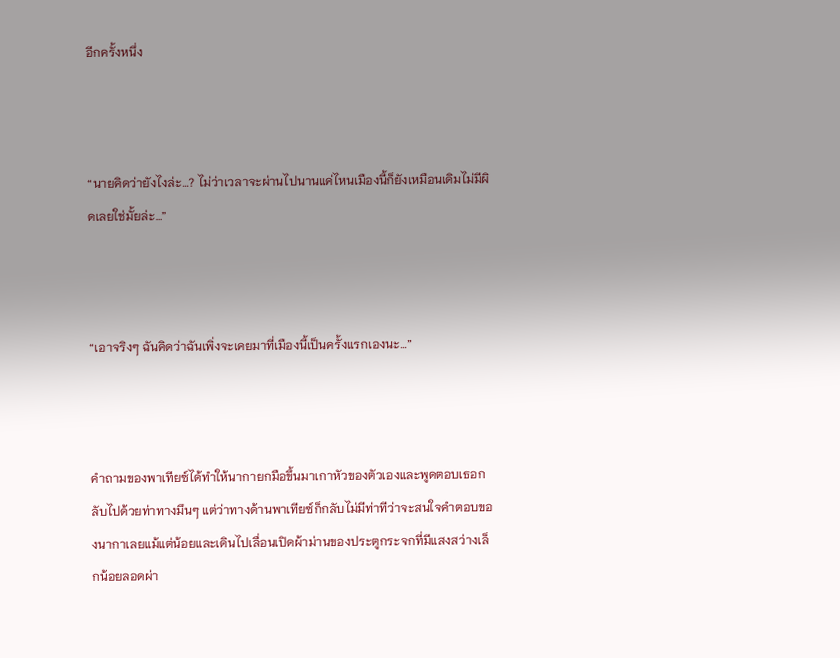อีกครั้งหนึ่ง



“นายคิดว่ายังไงล่ะ…? ไม่ว่าเวลาจะผ่านไปนานแค่ไหนเมืองนี้ก็ยังเหมือนเดิมไม่มีผิดเลยใช่มั้ยล่ะ…”



“เอาจริงๆ ฉันคิดว่าฉันเพิ่งจะเคยมาที่เมืองนี้เป็นครั้งแรกเองนะ…”



คำถามของพาเทียซ์ได้ทำให้นากายกมือขึ้นมาเกาหัวของตัวเองและพูดตอบเธอกลับไปด้วยท่าทางมึนๆ แต่ว่าทางด้านพาเทียซ์ก็กลับไม่มีท่าทีว่าจะสนใจคำตอบของนากาเลยแม้แต่น้อยและเดินไปเลื่อนเปิดผ้าม่านของประตูกระจกที่มีแสงสว่างเล็กน้อยลอดผ่า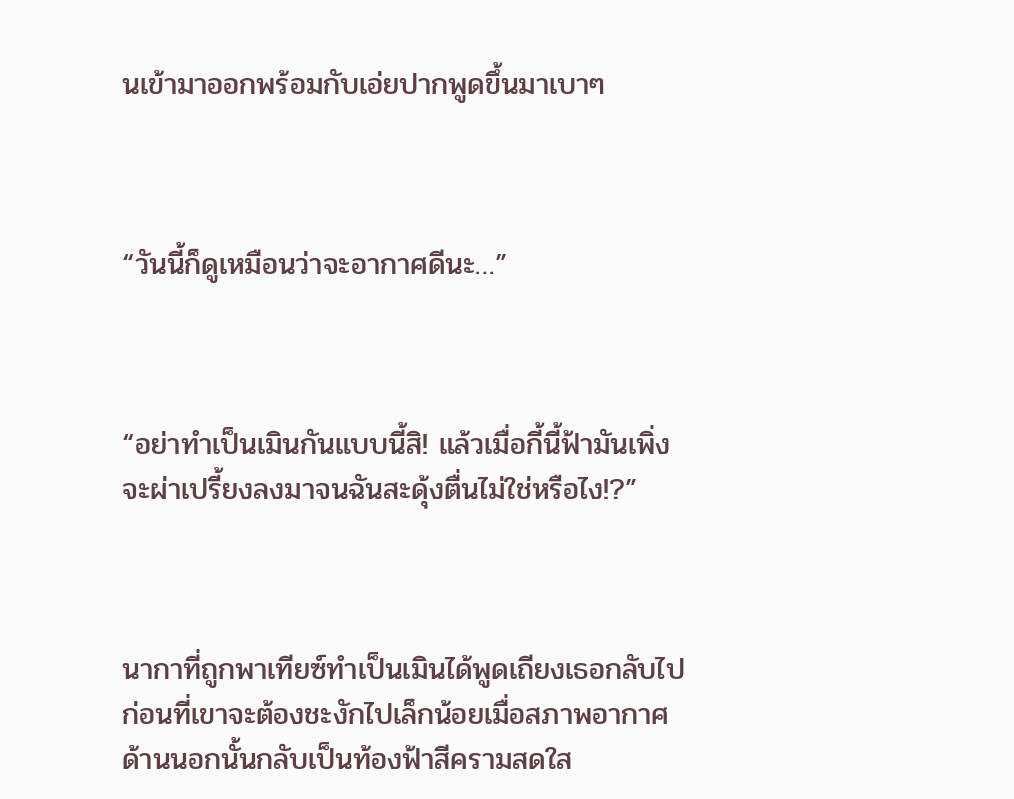นเข้ามาออกพร้อมกับเอ่ยปากพูดขึ้นมาเบาๆ



“วันนี้ก็ดูเหมือนว่าจะอากาศดีนะ…”



“อย่าทำเป็นเมินกันแบบนี้สิ! แล้วเมื่อกี้นี้ฟ้ามันเพิ่งจะผ่าเปรี้ยงลงมาจนฉันสะดุ้งตื่นไม่ใช่หรือไง!?”



นากาที่ถูกพาเทียซ์ทำเป็นเมินได้พูดเถียงเธอกลับไปก่อนที่เขาจะต้องชะงักไปเล็กน้อยเมื่อสภาพอากาศด้านนอกนั้นกลับเป็นท้องฟ้าสีครามสดใส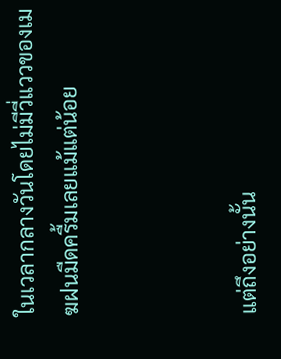ในเวลากลางวันโดยไม่มีวี่แววของเมฆฝนมืดครื้มเลยแม้แต่น้อย



แต่ถึงอย่างนั้น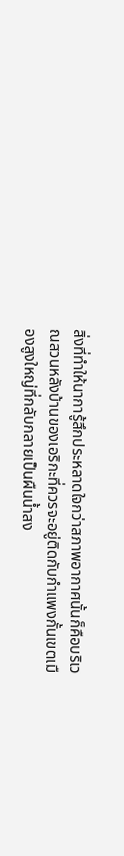สิ่งที่ทำให้นาการู้สึกประหลาดใจกว่าสภาพอากาศนั้นก็คือบริเวณสวนหลังบ้านของเอริกะที่ควรจะอยู่ติดกับกำแพงกั้นเขตเมืองสูงใหญ่ที่กลับกลายเป็นผืนน้ำสง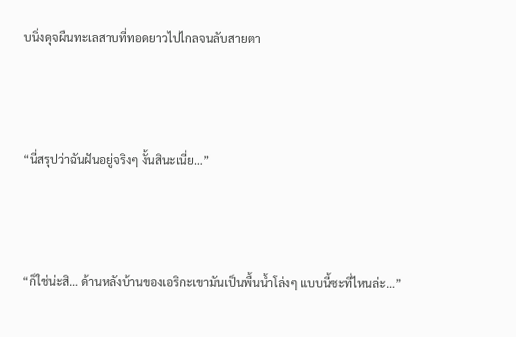บนิ่งดุจผืนทะเลสาบที่ทอดยาวไปไกลจนลับสายตา



“นี่สรุปว่าฉันฝันอยู่จริงๆ งั้นสินะเนี่ย…”



“ก็ใช่น่ะสิ… ด้านหลังบ้านของเอริกะเขามันเป็นพื้นน้ำโล่งๆ แบบนี้ซะที่ไหนล่ะ…”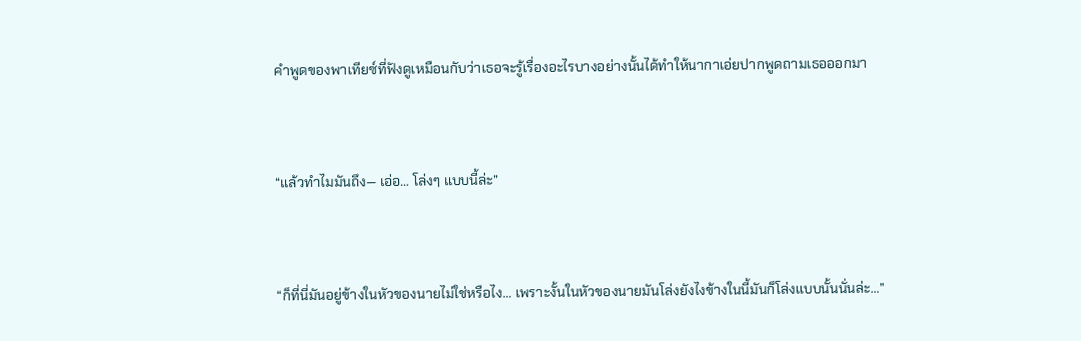คำพูดของพาเทียซ์ที่ฟังดูเหมือนกับว่าเธอจะรู้เรื่องอะไรบางอย่างนั้นได้ทำให้นากาเอ่ยปากพูดถามเธอออกมา



“แล้วทำไมมันถึง— เอ่อ… โล่งๆ แบบนี้ล่ะ”



“ก็ที่นี่มันอยู่ข้างในหัวของนายไม่ใช่หรือไง… เพราะงั้นในหัวของนายมันโล่งยังไงข้างในนี้มันก็โล่งแบบนั้นนั่นล่ะ…”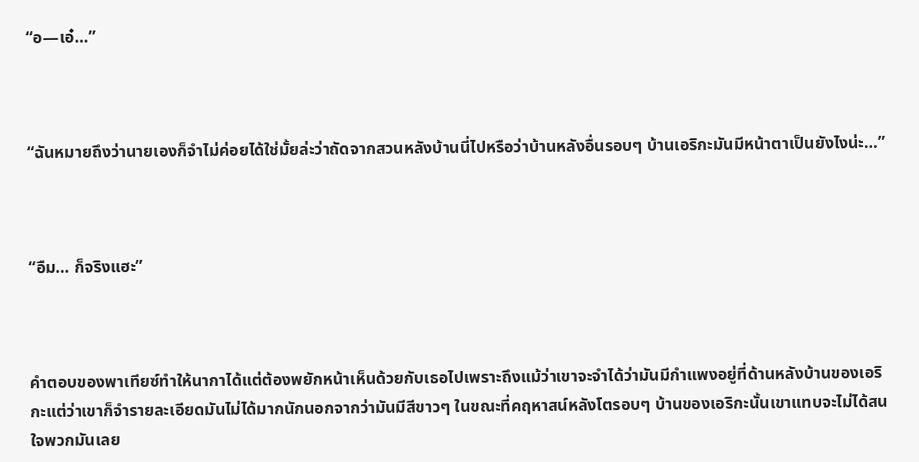“อ—เอ๋…”



“ฉันหมายถึงว่านายเองก็จำไม่ค่อยได้ใช่มั้ยล่ะว่าถัดจากสวนหลังบ้านนี่ไปหรือว่าบ้านหลังอื่นรอบๆ บ้านเอริกะมันมีหน้าตาเป็นยังไงน่ะ…”



“อืม… ก็จริงแฮะ”



คำตอบของพาเทียซ์ทำให้นากาได้แต่ต้องพยักหน้าเห็นด้วยกับเธอไปเพราะถึงแม้ว่าเขาจะจำได้ว่ามันมีกำแพงอยู่ที่ด้านหลังบ้านของเอริกะแต่ว่าเขาก็จำรายละเอียดมันไม่ได้มากนักนอกจากว่ามันมีสีขาวๆ ในขณะที่คฤหาสน์หลังโตรอบๆ บ้านของเอริกะนั้นเขาแทบจะไม่ได้สนใจพวกมันเลย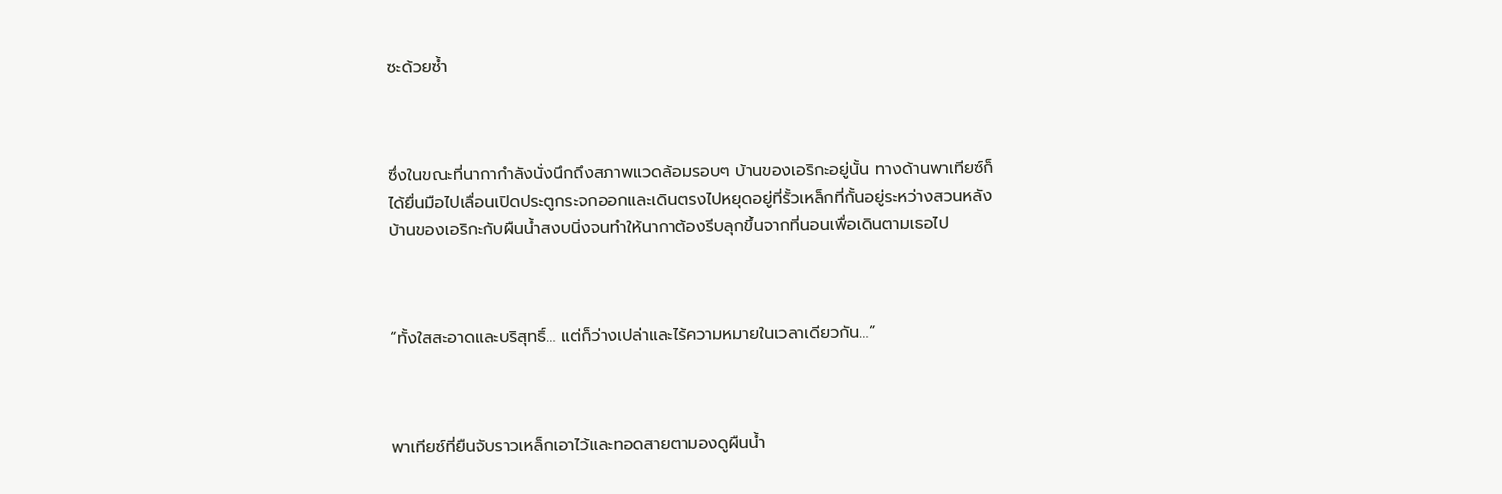ซะด้วยซ้ำ



ซึ่งในขณะที่นากากำลังนั่งนึกถึงสภาพแวดล้อมรอบๆ บ้านของเอริกะอยู่นั้น ทางด้านพาเทียซ์ก็ได้ยื่นมือไปเลื่อนเปิดประตูกระจกออกและเดินตรงไปหยุดอยู่ที่รั้วเหล็กที่กั้นอยู่ระหว่างสวนหลังบ้านของเอริกะกับผืนน้ำสงบนิ่งจนทำให้นากาต้องรีบลุกขึ้นจากที่นอนเพื่อเดินตามเธอไป



“ทั้งใสสะอาดและบริสุทธิ์… แต่ก็ว่างเปล่าและไร้ความหมายในเวลาเดียวกัน…”



พาเทียซ์ที่ยืนจับราวเหล็กเอาไว้และทอดสายตามองดูผืนน้ำ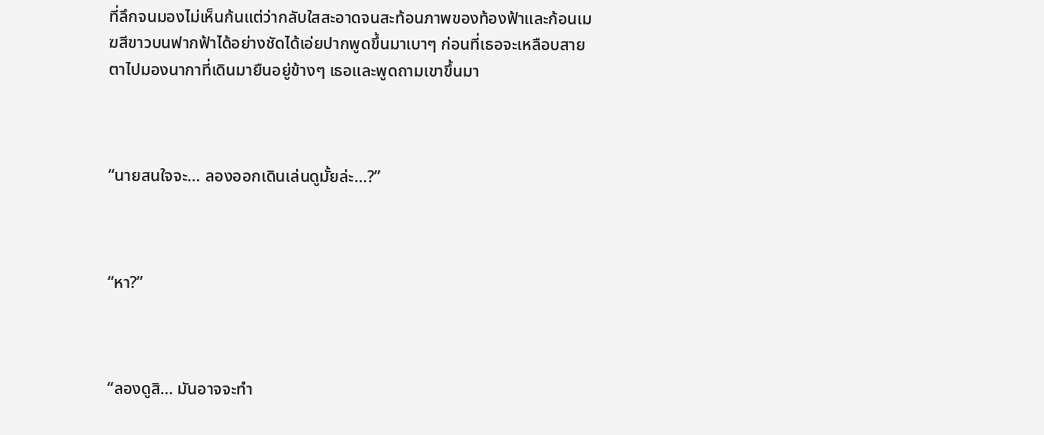ที่ลึกจนมองไม่เห็นก้นแต่ว่ากลับใสสะอาดจนสะท้อนภาพของท้องฟ้าและก้อนเมฆสีขาวบนฟากฟ้าได้อย่างชัดได้เอ่ยปากพูดขึ้นมาเบาๆ ก่อนที่เธอจะเหลือบสายตาไปมองนากาที่เดินมายืนอยู่ข้างๆ เธอและพูดถามเขาขึ้นมา



“นายสนใจจะ… ลองออกเดินเล่นดูมั้ยล่ะ…?”



“หา?”



“ลองดูสิ… มันอาจจะทำ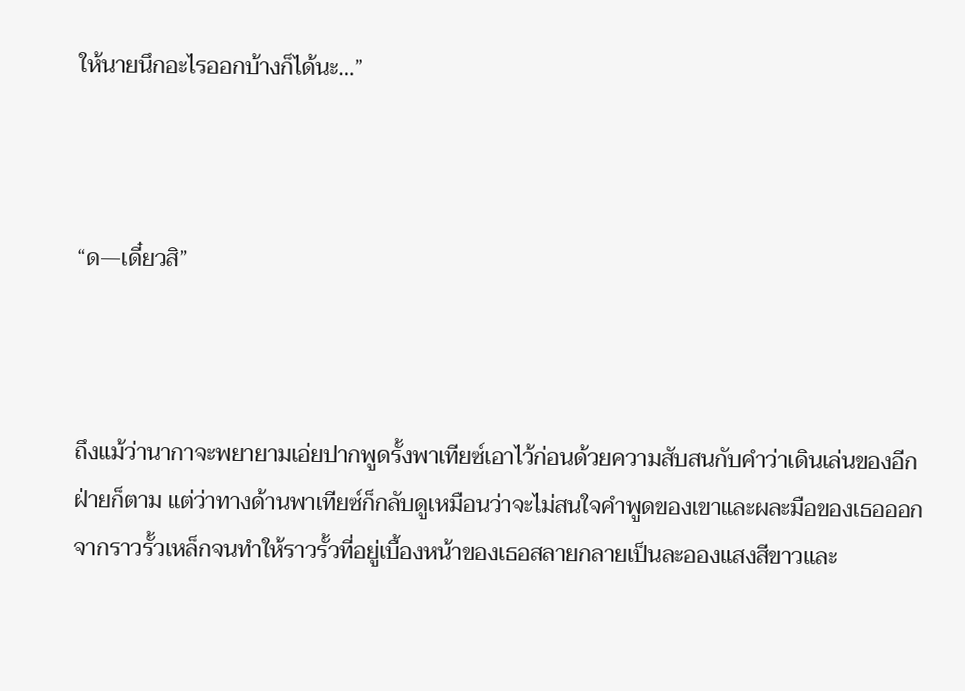ให้นายนึกอะไรออกบ้างก็ได้นะ…”



“ด—เดี๋ยวสิ”



ถึงแม้ว่านากาจะพยายามเอ่ยปากพูดรั้งพาเทียซ์เอาไว้ก่อนด้วยความสับสนกับคำว่าเดินเล่นของอีกฝ่ายก็ตาม แต่ว่าทางด้านพาเทียซ์ก็กลับดูเหมือนว่าจะไม่สนใจคำพูดของเขาและผละมือของเธอออกจากราวรั้วเหล็กจนทำให้ราวรั้วที่อยู่เบื้องหน้าของเธอสลายกลายเป็นละอองแสงสีขาวและ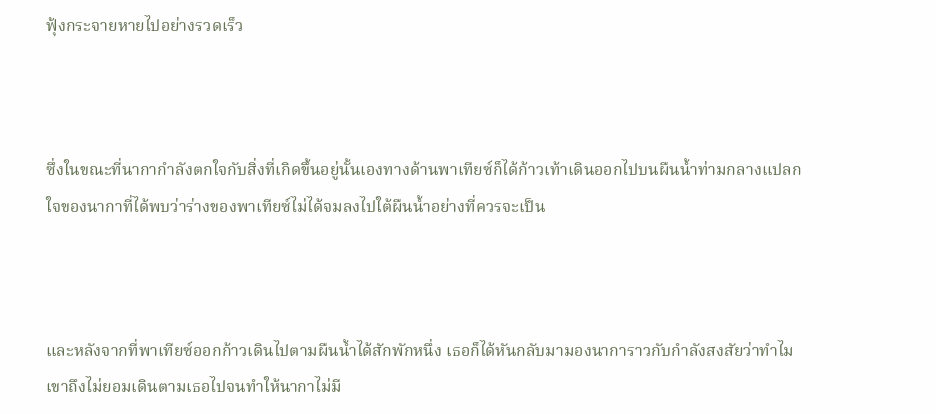ฟุ้งกระจายหายไปอย่างรวดเร็ว



ซึ่งในขณะที่นากากำลังตกใจกับสิ่งที่เกิดขึ้นอยู่นั้นเองทางด้านพาเทียซ์ก็ได้ก้าวเท้าเดินออกไปบนผืนน้ำท่ามกลางแปลกใจของนากาที่ได้พบว่าร่างของพาเทียซ์ไม่ได้จมลงไปใต้ผืนน้ำอย่างที่ควรจะเป็น



และหลังจากที่พาเทียซ์ออกก้าวเดินไปตามผืนน้ำได้สักพักหนึ่ง เธอก็ได้หันกลับมามองนาการาวกับกำลังสงสัยว่าทำไมเขาถึงไม่ยอมเดินตามเธอไปจนทำให้นากาไม่มี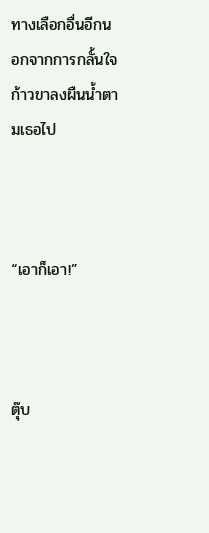ทางเลือกอื่นอีกนอกจากการกลั้นใจก้าวขาลงผืนน้ำตามเธอไป



“เอาก็เอา!”



ตุ๊บ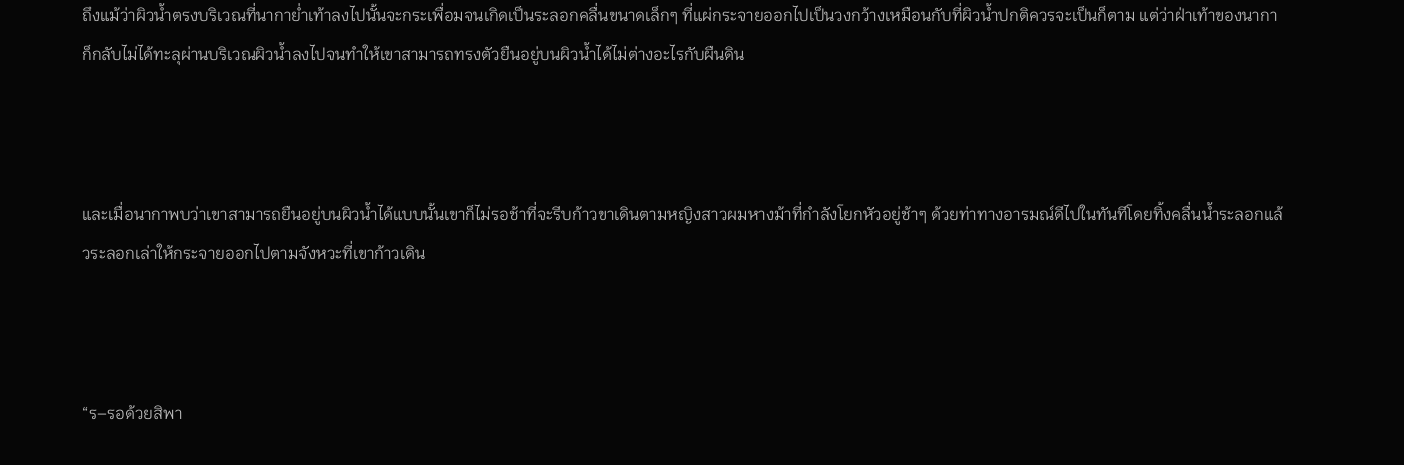ถึงแม้ว่าผิวน้ำตรงบริเวณที่นากาย่ำเท้าลงไปนั้นจะกระเพื่อมจนเกิดเป็นระลอกคลื่นขนาดเล็กๆ ที่แผ่กระจายออกไปเป็นวงกว้างเหมือนกับที่ผิวน้ำปกติควรจะเป็นก็ตาม แต่ว่าฝ่าเท้าของนากาก็กลับไม่ได้ทะลุผ่านบริเวณผิวน้ำลงไปจนทำให้เขาสามารถทรงตัวยืนอยู่บนผิวน้ำได้ไม่ต่างอะไรกับผืนดิน



และเมื่อนากาพบว่าเขาสามารถยืนอยู่บนผิวน้ำได้แบบนั้นเขาก็ไม่รอช้าที่จะรีบก้าวขาเดินตามหญิงสาวผมหางม้าที่กำลังโยกหัวอยู่ช้าๆ ด้วยท่าทางอารมณ์ดีไปในทันทีโดยทิ้งคลื่นน้ำระลอกแล้วระลอกเล่าให้กระจายออกไปตามจังหวะที่เขาก้าวเดิน



“ร–รอด้วยสิพา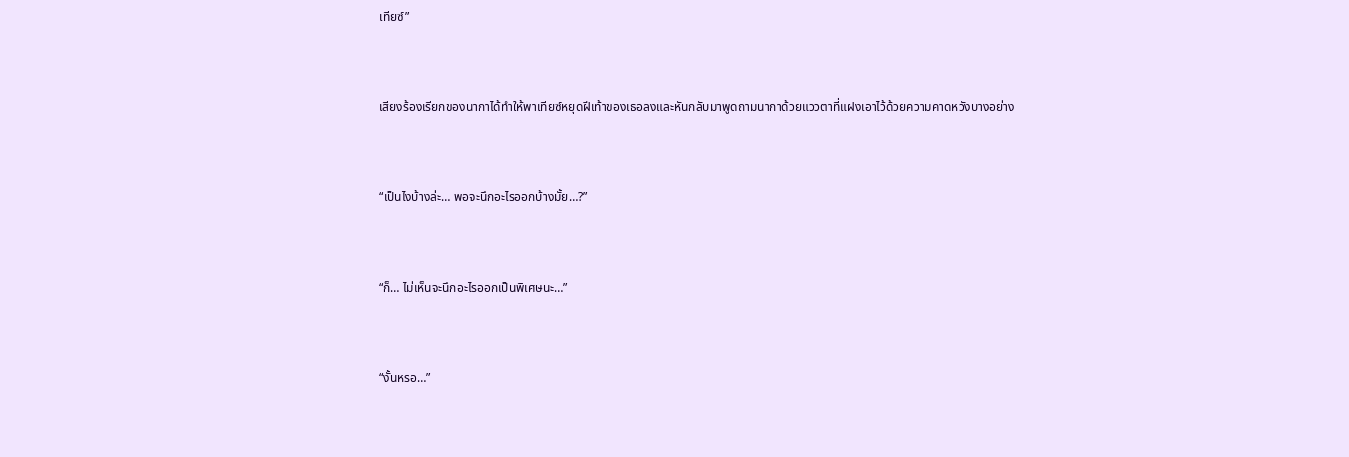เทียซ์”



เสียงร้องเรียกของนากาได้ทำให้พาเทียซ์หยุดฝีเท้าของเธอลงและหันกลับมาพูดถามนากาด้วยแววตาที่แฝงเอาไว้ด้วยความคาดหวังบางอย่าง



“เป็นไงบ้างล่ะ… พอจะนึกอะไรออกบ้างมั้ย…?”



“ก็… ไม่เห็นจะนึกอะไรออกเป็นพิเศษนะ…”



“งั้นหรอ…”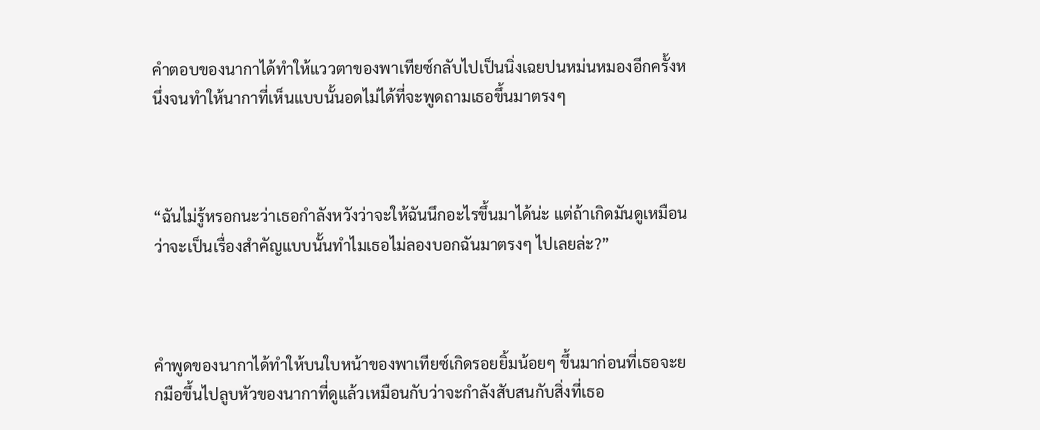คำตอบของนากาได้ทำให้แววตาของพาเทียซ์กลับไปเป็นนิ่งเฉยปนหม่นหมองอีกครั้งหนึ่งจนทำให้นากาที่เห็นแบบนั้นอดไม่ได้ที่จะพูดถามเธอขึ้นมาตรงๆ



“ฉันไม่รู้หรอกนะว่าเธอกำลังหวังว่าจะให้ฉันนึกอะไรขึ้นมาได้น่ะ แต่ถ้าเกิดมันดูเหมือนว่าจะเป็นเรื่องสำคัญแบบนั้นทำไมเธอไม่ลองบอกฉันมาตรงๆ ไปเลยล่ะ?”



คำพูดของนากาได้ทำให้บนใบหน้าของพาเทียซ์เกิดรอยยิ้มน้อยๆ ขึ้นมาก่อนที่เธอจะยกมือขึ้นไปลูบหัวของนากาที่ดูแล้วเหมือนกับว่าจะกำลังสับสนกับสิ่งที่เธอ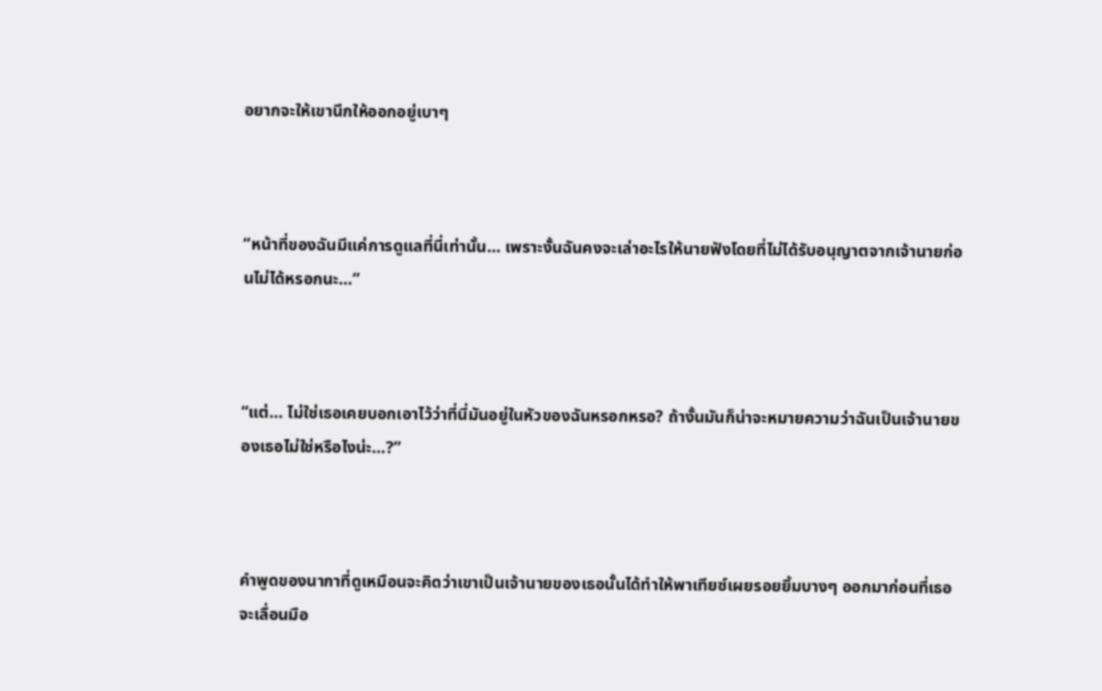อยากจะให้เขานึกให้ออกอยู่เบาๆ



“หน้าที่ของฉันมีแค่การดูแลที่นี่เท่านั้น… เพราะงั้นฉันคงจะเล่าอะไรให้นายฟังโดยที่ไม่ได้รับอนุญาตจากเจ้านายก่อนไม่ได้หรอกนะ…”



“แต่… ไม่ใช่เธอเคยบอกเอาไว้ว่าที่นี่มันอยู่ในหัวของฉันหรอกหรอ? ถ้างั้นมันก็น่าจะหมายความว่าฉันเป็นเจ้านายของเธอไม่ใช่หรือไงน่ะ…?”



คำพูดของนากาที่ดูเหมือนจะคิดว่าเขาเป็นเจ้านายของเธอนั้นได้ทำให้พาเทียซ์เผยรอยยิ้มบางๆ ออกมาก่อนที่เธอจะเลื่อนมือ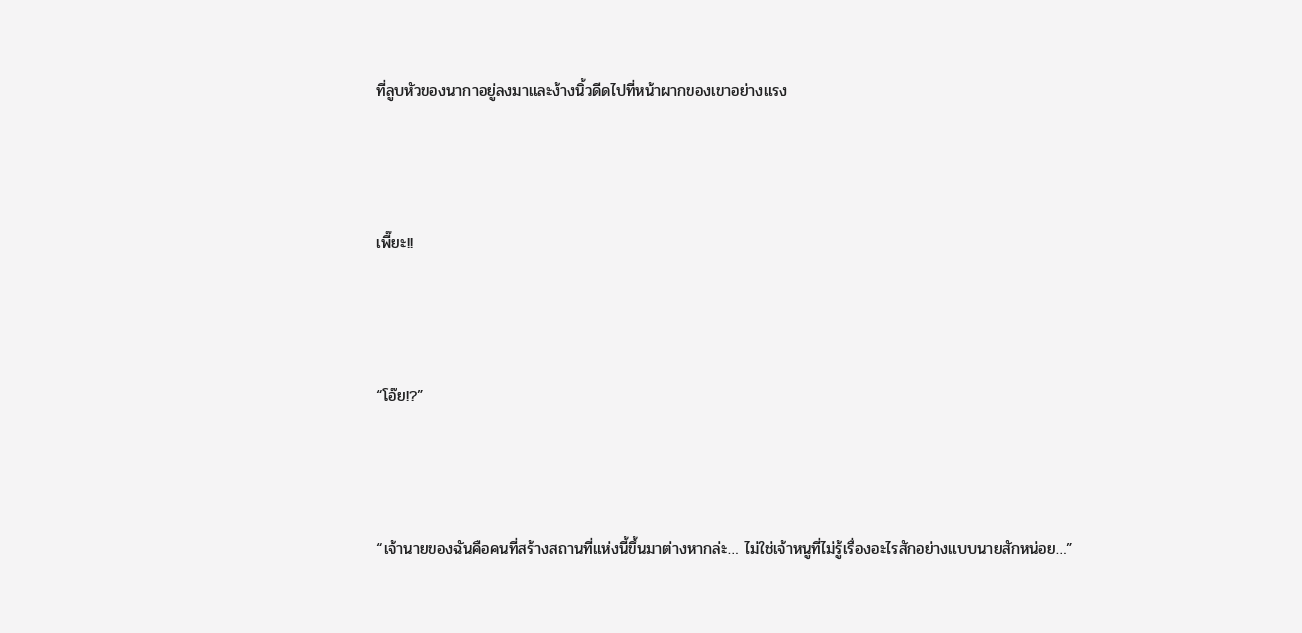ที่ลูบหัวของนากาอยู่ลงมาและง้างนิ้วดีดไปที่หน้าผากของเขาอย่างแรง



เพี๊ยะ!!



“โอ๊ย!?”



“เจ้านายของฉันคือคนที่สร้างสถานที่แห่งนี้ขึ้นมาต่างหากล่ะ… ไม่ใช่เจ้าหนูที่ไม่รู้เรื่องอะไรสักอย่างแบบนายสักหน่อย…”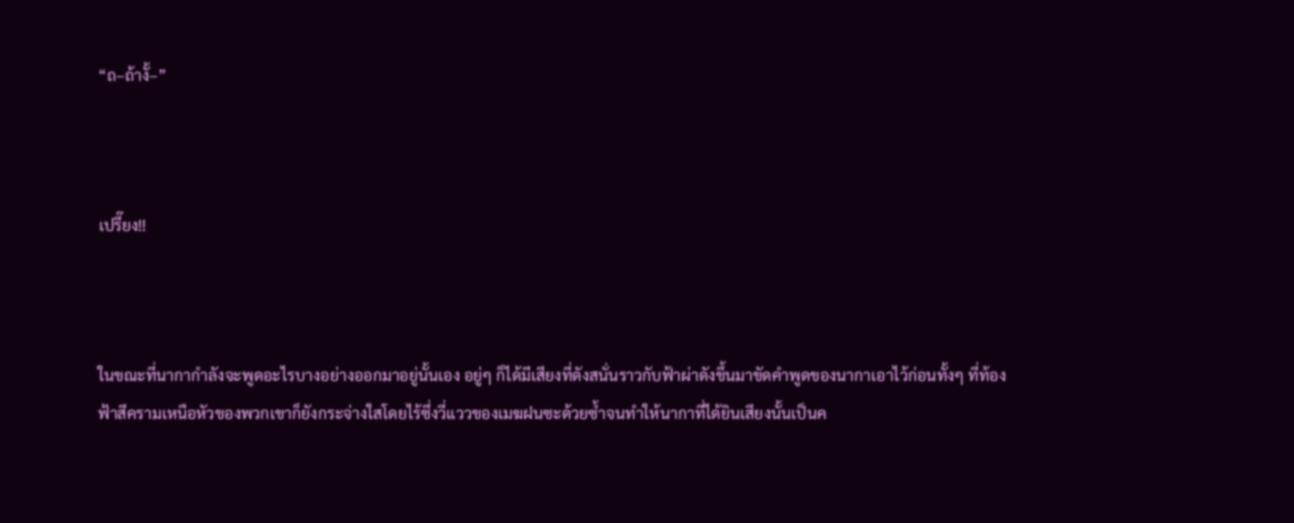“ถ–ถ้างั้–”



เปรี๊ยง!!



ในขณะที่นากากำลังจะพูดอะไรบางอย่างออกมาอยู่นั้นเอง อยู่ๆ ก็ได้มีเสียงที่ดังสนั่นราวกับฟ้าผ่าดังขึ้นมาขัดคำพูดของนากาเอาไว้ก่อนทั้งๆ ที่ท้องฟ้าสีครามเหนือหัวของพวกเขาก็ยังกระจ่างใสโดยไร้ซึ่งวี่แววของเมฆฝนซะด้วยซ้ำจนทำให้นากาที่ได้ยินเสียงนั้นเป็นค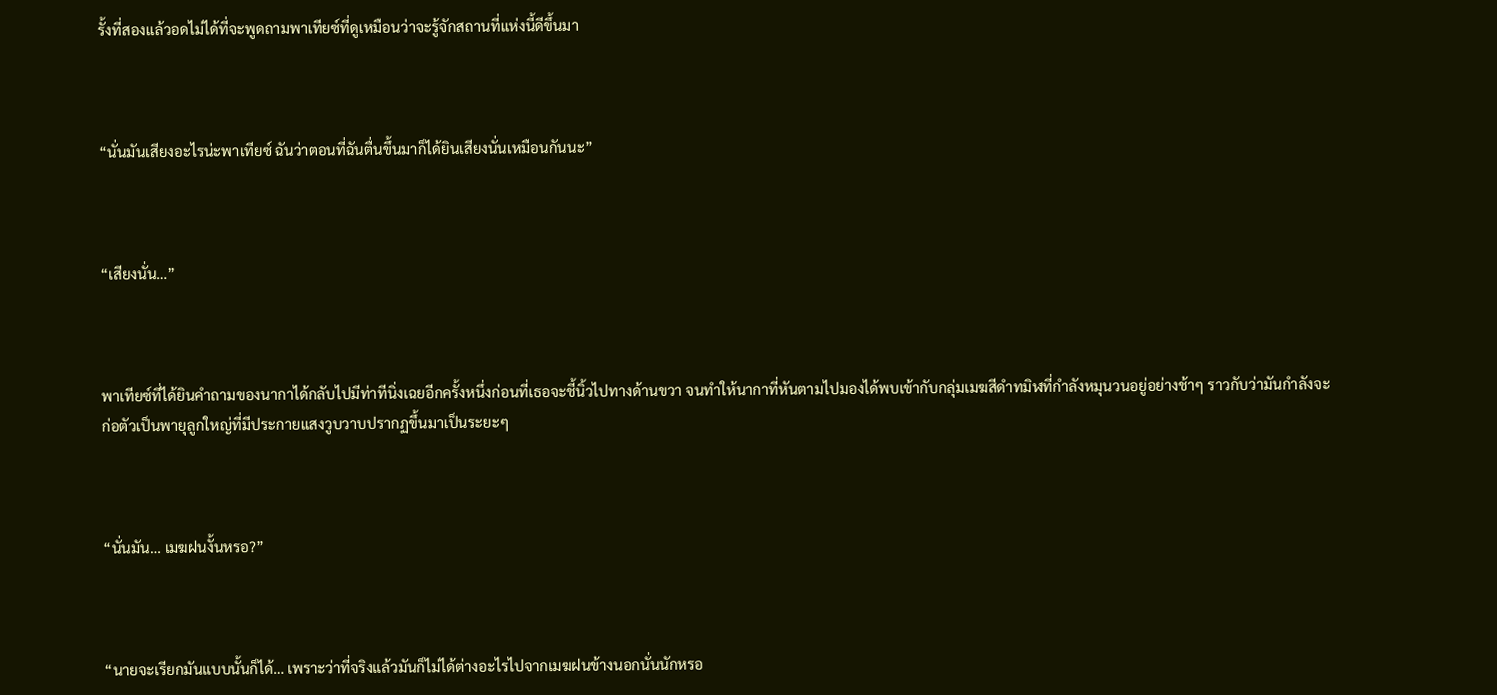รั้งที่สองแล้วอดไม่ได้ที่จะพูดถามพาเทียซ์ที่ดูเหมือนว่าจะรู้จักสถานที่แห่งนี้ดีขึ้นมา



“นั่นมันเสียงอะไรน่ะพาเทียซ์ ฉันว่าตอนที่ฉันตื่นขึ้นมาก็ได้ยินเสียงนั่นเหมือนกันนะ”



“เสียงนั่น…”



พาเทียซ์ที่ได้ยินคำถามของนากาได้กลับไปมีท่าทีนิ่งเฉยอีกครั้งหนึ่งก่อนที่เธอจะชี้นิ้วไปทางด้านขวา จนทำให้นากาที่หันตามไปมองได้พบเข้ากับกลุ่มเมฆสีดำทมิฬที่กำลังหมุนวนอยู่อย่างช้าๆ ราวกับว่ามันกำลังจะก่อตัวเป็นพายุลูกใหญ่ที่มีประกายแสงวูบวาบปรากฏขึ้นมาเป็นระยะๆ



“นั่นมัน… เมฆฝนงั้นหรอ?”



“นายจะเรียกมันแบบนั้นก็ได้… เพราะว่าที่จริงแล้วมันก็ไม่ได้ต่างอะไรไปจากเมฆฝนข้างนอกนั่นนักหรอ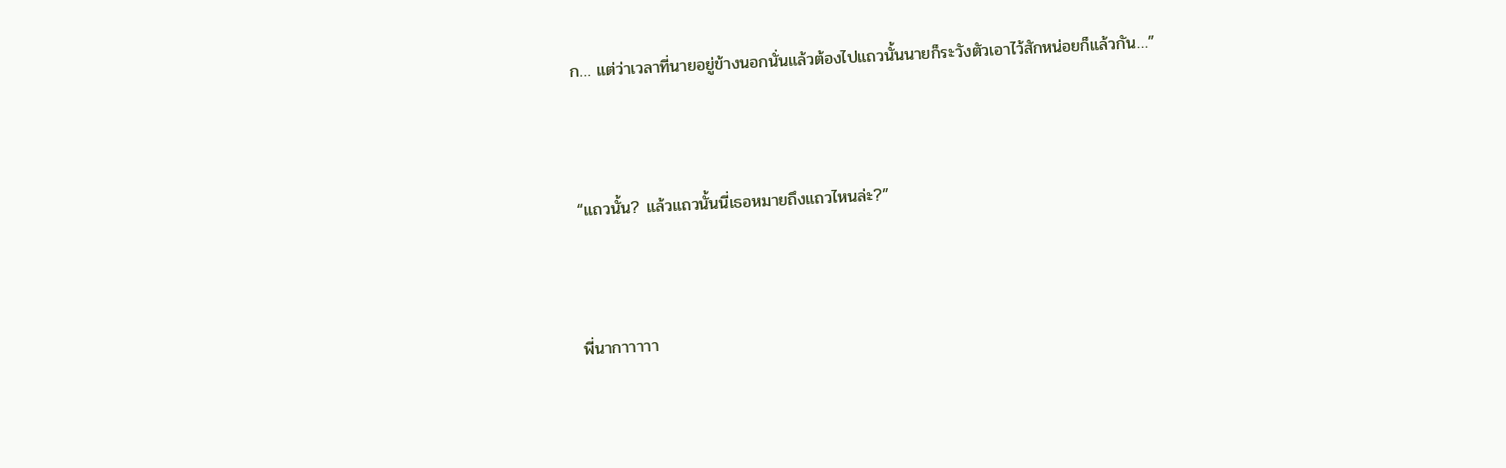ก… แต่ว่าเวลาที่นายอยู่ข้างนอกนั่นแล้วต้องไปแถวนั้นนายก็ระวังตัวเอาไว้สักหน่อยก็แล้วกัน…”



“แถวนั้น? แล้วแถวนั้นนี่เธอหมายถึงแถวไหนล่ะ?”



พี่นากาาาาา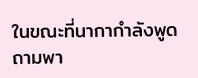ในขณะที่นากากำลังพูดถามพา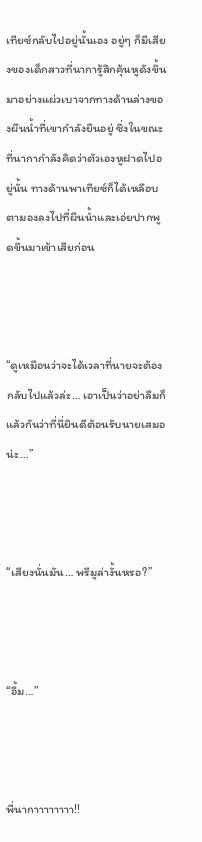เทียซ์กลับไปอยู่นั้นเอง อยู่ๆ ก็มีเสียงของเด็กสาวที่นาการู้สึกคุ้นหูดังขึ้นมาอย่างแผ่วเบาจากทางด้านล่างของผืนน้ำที่เขากำลังยืนอยู่ ซึ่งในขณะที่นากากำลังคิดว่าตัวเองหูฝาดไปอยู่นั้น ทางด้านพาเทียซ์ก็ได้เหลือบตามองลงไปที่ผืนน้ำและเอ่ยปากพูดขึ้นมาเข้าเสียก่อน



“ดูเหมือนว่าจะได้เวลาที่นายจะต้องกลับไปแล้วล่ะ… เอาเป็นว่าอย่าลืมก็แล้วกันว่าที่นี่ยินดีต้อนรับนายเสมอน่ะ…”



“เสียงนั่นมัน… พรีมูล่างั้นหรอ?”



“อื้ม…”



พี่นากาาาาาาาา!!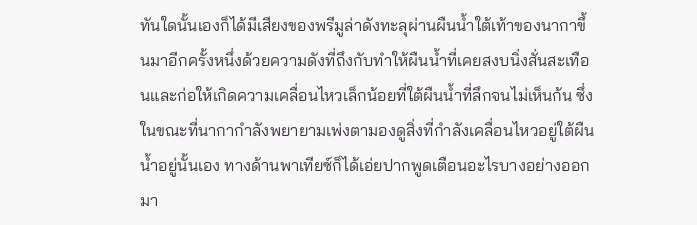ทันใดนั้นเองก็ได้มีเสียงของพรีมูล่าดังทะลุผ่านผืนน้ำใต้เท้าของนากาขึ้นมาอีกครั้งหนึ่งด้วยความดังที่ถึงกับทำให้ผืนน้ำที่เคยสงบนิ่งสั่นสะเทือนและก่อให้เกิดความเคลื่อนไหวเล็กน้อยที่ใต้ผืนน้ำที่ลึกจนไม่เห็นก้น ซึ่งในขณะที่นากากำลังพยายามเพ่งตามองดูสิ่งที่กำลังเคลื่อนไหวอยู่ใต้ผืนน้ำอยู่นั้นเอง ทางด้านพาเทียซ์ก็ได้เอ่ยปากพูดเตือนอะไรบางอย่างออกมา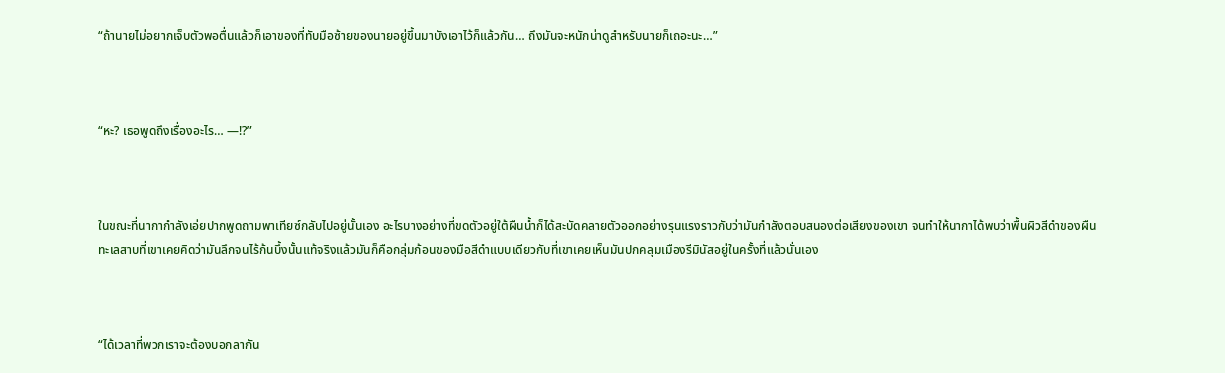“ถ้านายไม่อยากเจ็บตัวพอตื่นแล้วก็เอาของที่ทับมือซ้ายของนายอยู่ขึ้นมาบังเอาไว้ก็แล้วกัน… ถึงมันจะหนักน่าดูสำหรับนายก็เถอะนะ…”



“หะ? เธอพูดถึงเรื่องอะไร… —!?”



ในขณะที่นากากำลังเอ่ยปากพูดถามพาเทียซ์กลับไปอยู่นั้นเอง อะไรบางอย่างที่ขดตัวอยู่ใต้ผืนน้ำก็ได้สะบัดคลายตัวออกอย่างรุนแรงราวกับว่ามันกำลังตอบสนองต่อเสียงของเขา จนทำให้นากาได้พบว่าพื้นผิวสีดำของผืนทะเลสาบที่เขาเคยคิดว่ามันลึกจนไร้ก้นบึ้งนั้นแท้จริงแล้วมันก็คือกลุ่มก้อนของมือสีดำแบบเดียวกับที่เขาเคยเห็นมันปกคลุมเมืองรีมินัสอยู่ในครั้งที่แล้วนั่นเอง



“ได้เวลาที่พวกเราจะต้องบอกลากัน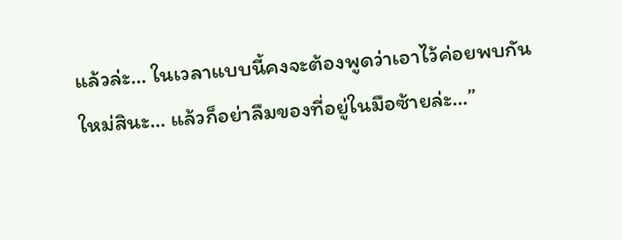แล้วล่ะ… ในเวลาแบบนี้คงจะต้องพูดว่าเอาไว้ค่อยพบกันใหม่สินะ… แล้วก็อย่าลืมของที่อยู่ในมือซ้ายล่ะ…”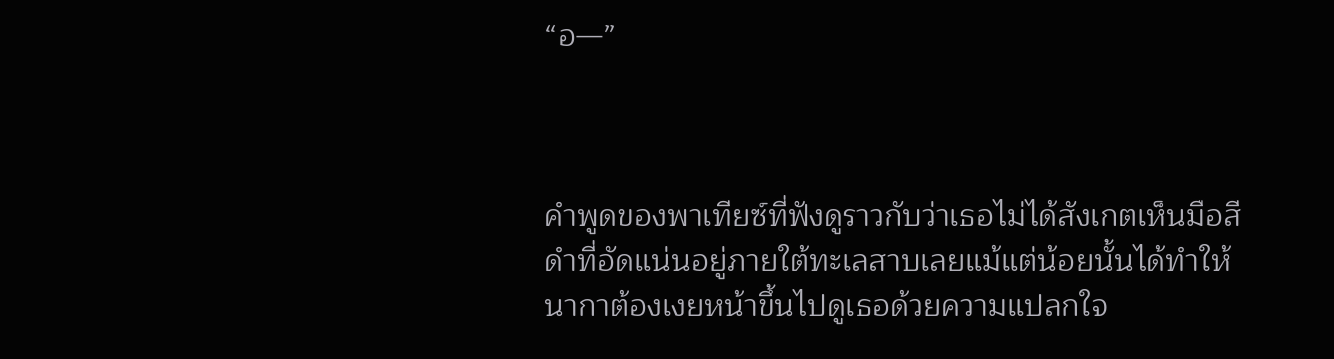“อ—”



คำพูดของพาเทียซ์ที่ฟังดูราวกับว่าเธอไม่ได้สังเกตเห็นมือสีดำที่อัดแน่นอยู่ภายใต้ทะเลสาบเลยแม้แต่น้อยนั้นได้ทำให้นากาต้องเงยหน้าขึ้นไปดูเธอด้วยความแปลกใจ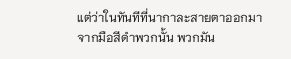แต่ว่าในทันทีที่นากาละสายตาออกมาจากมือสีดำพวกนั้น พวกมัน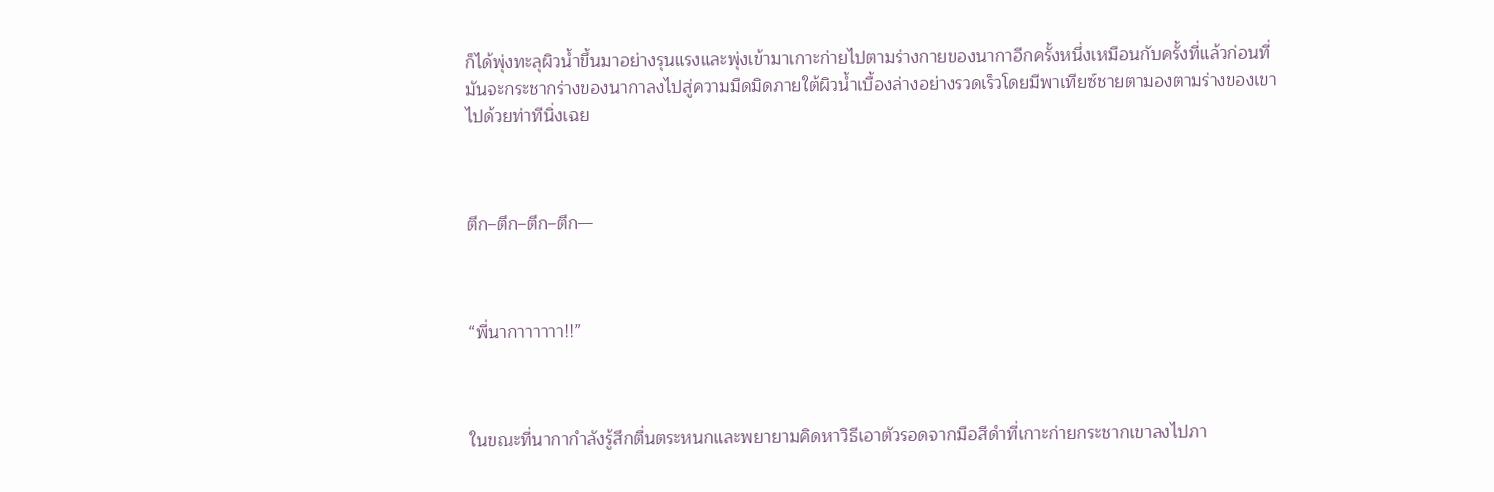ก็ได้พุ่งทะลุผิวน้ำขึ้นมาอย่างรุนแรงและพุ่งเข้ามาเกาะก่ายไปตามร่างกายของนากาอีกครั้งหนึ่งเหมือนกับครั้งที่แล้วก่อนที่มันจะกระชากร่างของนากาลงไปสู่ความมืดมิดภายใต้ผิวน้ำเบื้องล่างอย่างรวดเร็วโดยมีพาเทียซ์ชายตามองตามร่างของเขาไปด้วยท่าทีนิ่งเฉย



ตึก–ตึก–ตึก–ตึก—



“พี่นากาาาาาา!!”



ในขณะที่นากากำลังรู้สึกตื่นตระหนกและพยายามคิดหาวิธีเอาตัวรอดจากมือสีดำที่เกาะก่ายกระชากเขาลงไปภา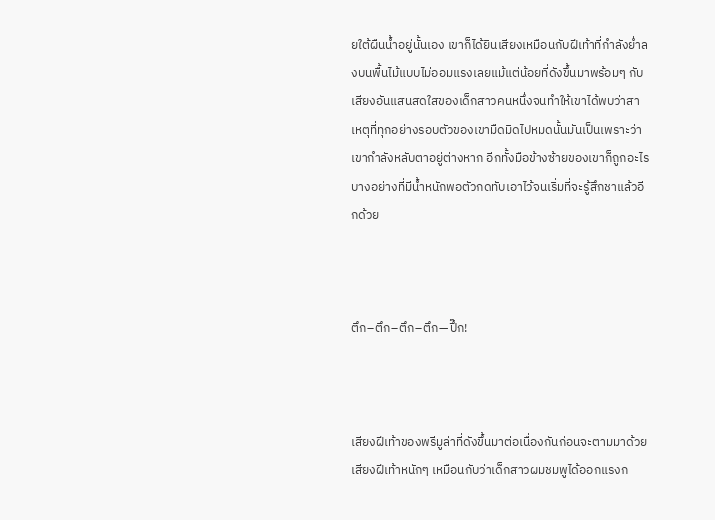ยใต้ผืนน้ำอยู่นั้นเอง เขาก็ได้ยินเสียงเหมือนกับฝีเท้าที่กำลังย่ำลงบนพื้นไม้แบบไม่ออมแรงเลยแม้แต่น้อยที่ดังขึ้นมาพร้อมๆ กับเสียงอันแสนสดใสของเด็กสาวคนหนึ่งจนทำให้เขาได้พบว่าสาเหตุที่ทุกอย่างรอบตัวของเขามืดมิดไปหมดนั้นมันเป็นเพราะว่าเขากำลังหลับตาอยู่ต่างหาก อีกทั้งมือข้างซ้ายของเขาก็ถูกอะไรบางอย่างที่มีน้ำหนักพอตัวกดทับเอาไว้จนเริ่มที่จะรู้สึกชาแล้วอีกด้วย



ตึก–ตึก–ตึก–ตึก—ปึ๊ก!



เสียงฝีเท้าของพรีมูล่าที่ดังขึ้นมาต่อเนื่องกันก่อนจะตามมาด้วยเสียงฝีเท้าหนักๆ เหมือนกับว่าเด็กสาวผมชมพูได้ออกแรงก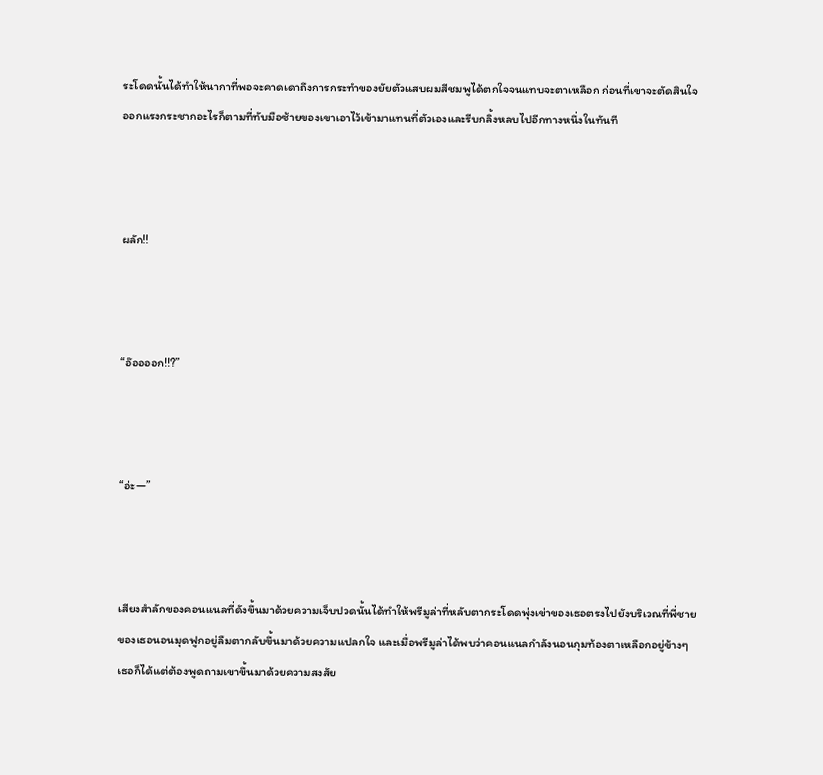ระโดดนั้นได้ทำให้นากาที่พอจะคาดเดาถึงการกระทำของยัยตัวแสบผมสีชมพูได้ตกใจจนแทบจะตาเหลือก ก่อนที่เขาจะตัดสินใจออกแรงกระชากอะไรก็ตามที่ทับมือซ้ายของเขาเอาไว้เข้ามาแทนที่ตัวเองและรีบกลิ้งหลบไปอีกทางหนึ่งในทันที



ผลัก!!



“อ๊ออออก!!?”



“อ่ะ—”



เสียงสำลักของคอนแนลที่ดังขึ้นมาด้วยความเจ็บปวดนั้นได้ทำให้พรีมูล่าที่หลับตากระโดดพุ่งเข่าของเธอตรงไปยังบริเวณที่พี่ชายของเธอนอนมุดฟูกอยู่ลืมตากลับขึ้นมาด้วยความแปลกใจ และเมื่อพรีมูล่าได้พบว่าคอนแนลกำลังนอนกุมท้องตาเหลือกอยู่ข้างๆ เธอก็ได้แต่ต้องพูดถามเขาขึ้นมาด้วยความสงสัย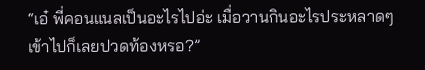“เอ๋ พี่คอนแนลเป็นอะไรไปอ่ะ เมื่อวานกินอะไรประหลาดๆ เข้าไปก็เลยปวดท้องหรอ?”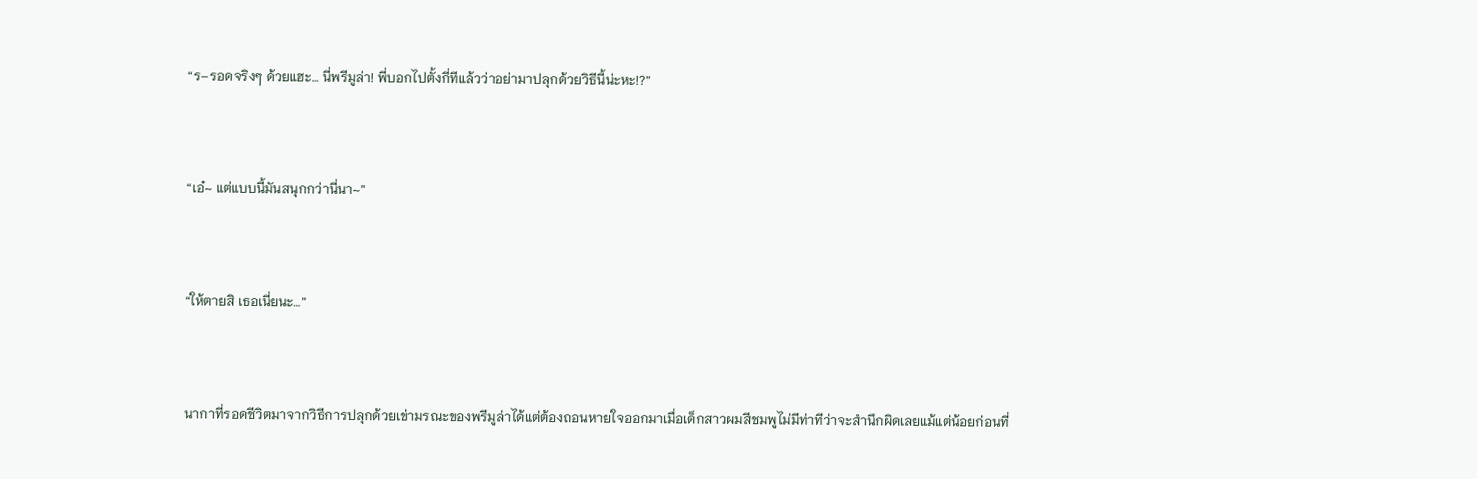“ร–รอดจริงๆ ด้วยแฮะ… นี่พรีมูล่า! พี่บอกไปตั้งกี่ทีแล้วว่าอย่ามาปลุกด้วยวิธีนี้น่ะหะ!?”



“เอ๋~ แต่แบบนี้มันสนุกกว่านี่นา~”



“ให้ตายสิ เธอเนี่ยนะ…”



นากาที่รอดชีวิตมาจากวิธีการปลุกด้วยเข่ามรณะของพรีมูล่าได้แต่ต้องถอนหายใจออกมาเมื่อเด็กสาวผมสีชมพูไม่มีท่าทีว่าจะสำนึกผิดเลยแม้แต่น้อยก่อนที่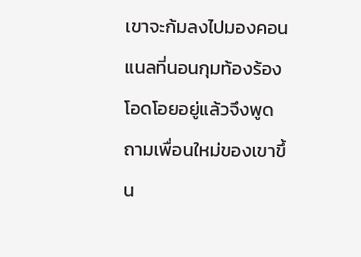เขาจะก้มลงไปมองคอนแนลที่นอนกุมท้องร้องโอดโอยอยู่แล้วจึงพูดถามเพื่อนใหม่ของเขาขึ้น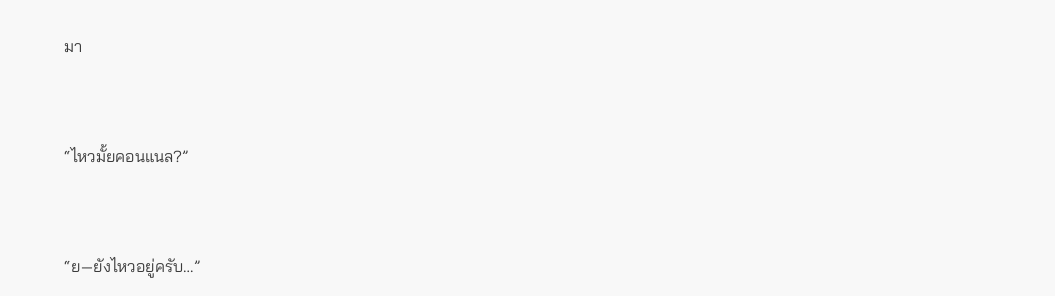มา



“ไหวมั้ยคอนแนล?”



“ย—ยังไหวอยู่ครับ…”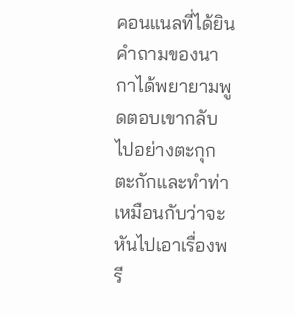คอนแนลที่ได้ยินคำถามของนากาได้พยายามพูดตอบเขากลับไปอย่างตะกุกตะกักและทำท่าเหมือนกับว่าจะหันไปเอาเรื่องพรี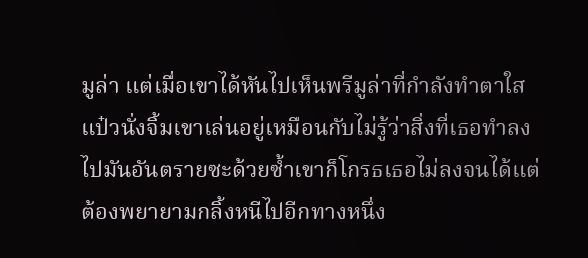มูล่า แต่เมื่อเขาได้หันไปเห็นพรีมูล่าที่กำลังทำตาใสแป๋วนั่งจิ้มเขาเล่นอยู่เหมือนกับไม่รู้ว่าสิ่งที่เธอทำลงไปมันอันตรายซะด้วยซ้ำเขาก็โกรธเธอไม่ลงจนได้แต่ต้องพยายามกลิ้งหนีไปอีกทางหนึ่ง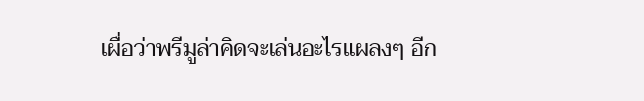เผื่อว่าพรีมูล่าคิดจะเล่นอะไรแผลงๆ อีก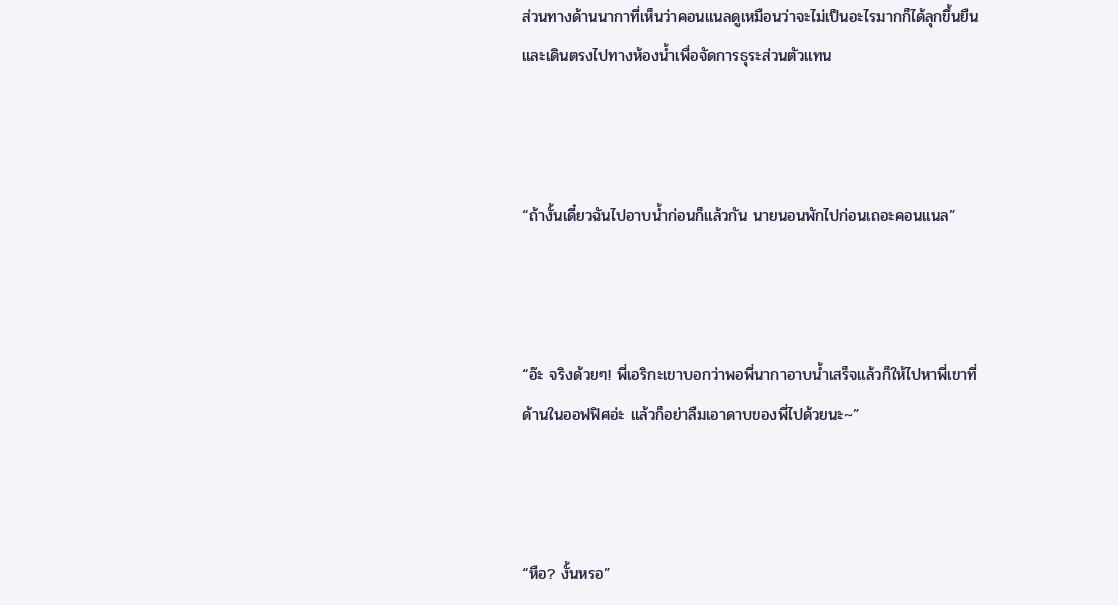ส่วนทางด้านนากาที่เห็นว่าคอนแนลดูเหมือนว่าจะไม่เป็นอะไรมากก็ได้ลุกขึ้นยืนและเดินตรงไปทางห้องน้ำเพื่อจัดการธุระส่วนตัวแทน



“ถ้างั้นเดี๋ยวฉันไปอาบน้ำก่อนก็แล้วกัน นายนอนพักไปก่อนเถอะคอนแนล”



“อ๊ะ จริงด้วยๆ! พี่เอริกะเขาบอกว่าพอพี่นากาอาบน้ำเสร็จแล้วก็ให้ไปหาพี่เขาที่ด้านในออฟฟิศอ่ะ แล้วก็อย่าลืมเอาดาบของพี่ไปด้วยนะ~”



“หือ? งั้นหรอ”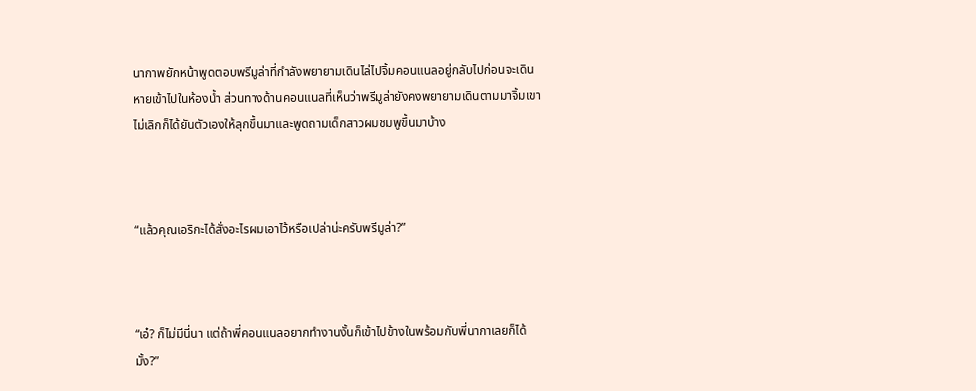นากาพยักหน้าพูดตอบพรีมูล่าที่กำลังพยายามเดินไล่ไปจิ้มคอนแนลอยู่กลับไปก่อนจะเดินหายเข้าไปในห้องน้ำ ส่วนทางด้านคอนแนลที่เห็นว่าพรีมูล่ายังคงพยายามเดินตามมาจิ้มเขาไม่เลิกก็ได้ยันตัวเองให้ลุกขึ้นมาและพูดถามเด็กสาวผมชมพูขึ้นมาบ้าง



“แล้วคุณเอริกะได้สั่งอะไรผมเอาไว้หรือเปล่าน่ะครับพรีมูล่า?”



“เอ๋? ก็ไม่มีนี่นา แต่ถ้าพี่คอนแนลอยากทำงานงั้นก็เข้าไปข้างในพร้อมกับพี่นากาเลยก็ได้มั้ง?”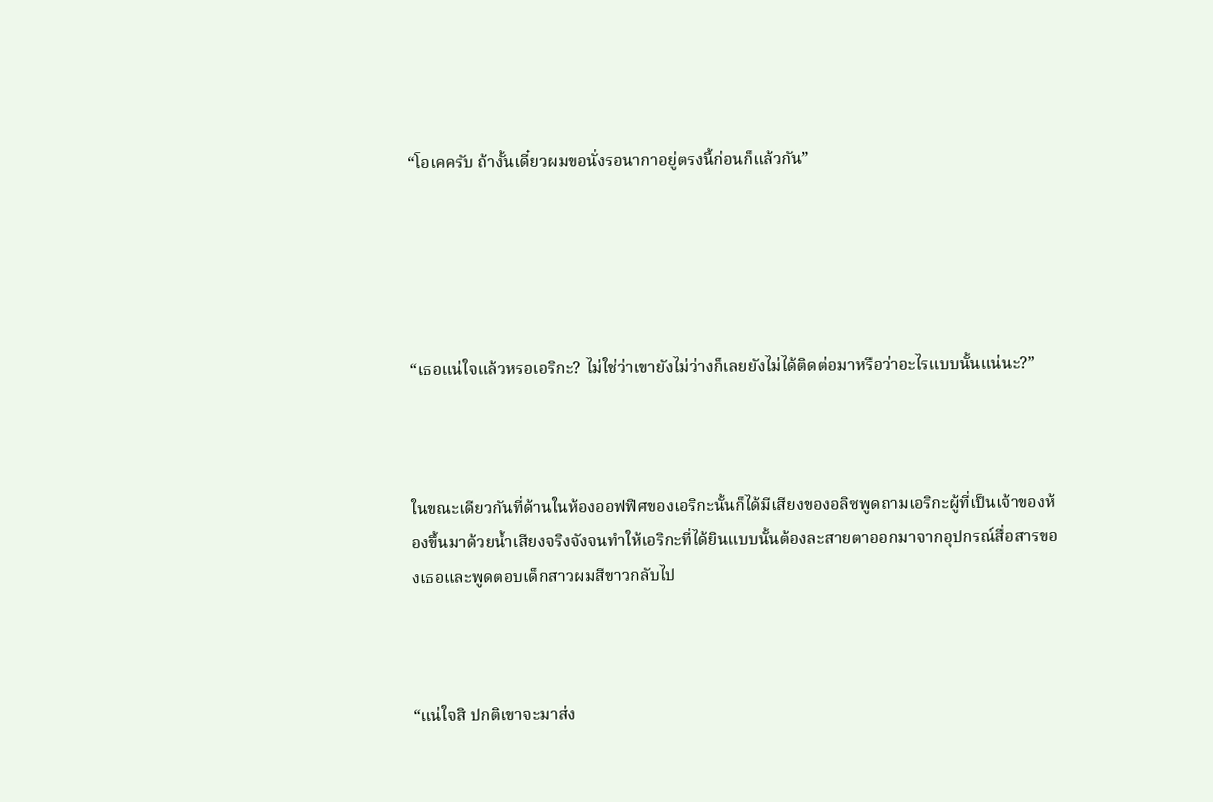“โอเคครับ ถ้างั้นเดี๋ยวผมขอนั่งรอนากาอยู่ตรงนี้ก่อนก็แล้วกัน”





“เธอแน่ใจแล้วหรอเอริกะ? ไม่ใช่ว่าเขายังไม่ว่างก็เลยยังไม่ได้ติดต่อมาหรือว่าอะไรแบบนั้นแน่นะ?”



ในขณะเดียวกันที่ด้านในห้องออฟฟิศของเอริกะนั้นก็ได้มีเสียงของอลิซพูดถามเอริกะผู้ที่เป็นเจ้าของห้องขึ้นมาด้วยน้ำเสียงจริงจังจนทำให้เอริกะที่ได้ยินแบบนั้นต้องละสายตาออกมาจากอุปกรณ์สื่อสารของเธอและพูดตอบเด็กสาวผมสีขาวกลับไป



“แน่ใจสิ ปกติเขาจะมาส่ง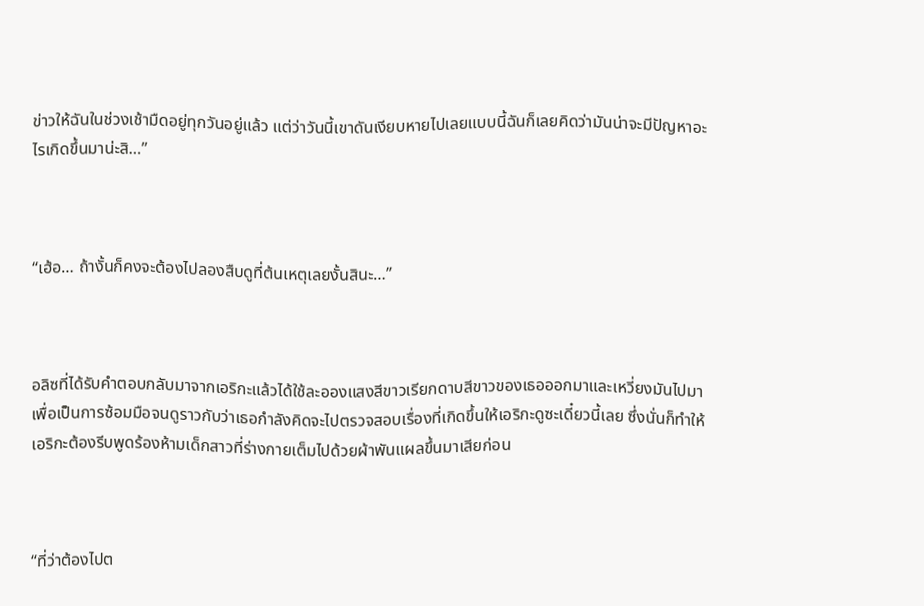ข่าวให้ฉันในช่วงเช้ามืดอยู่ทุกวันอยู่แล้ว แต่ว่าวันนี้เขาดันเงียบหายไปเลยแบบนี้ฉันก็เลยคิดว่ามันน่าจะมีปัญหาอะไรเกิดขึ้นมาน่ะสิ…”



“เฮ้อ… ถ้างั้นก็คงจะต้องไปลองสืบดูที่ต้นเหตุเลยงั้นสินะ…”



อลิซที่ได้รับคำตอบกลับมาจากเอริกะแล้วได้ใช้ละอองแสงสีขาวเรียกดาบสีขาวของเธอออกมาและเหวี่ยงมันไปมาเพื่อเป็นการซ้อมมือจนดูราวกับว่าเธอกำลังคิดจะไปตรวจสอบเรื่องที่เกิดขึ้นให้เอริกะดูซะเดี๋ยวนี้เลย ซึ่งนั่นก็ทำให้เอริกะต้องรีบพูดร้องห้ามเด็กสาวที่ร่างกายเต็มไปด้วยผ้าพันแผลขึ้นมาเสียก่อน



“ที่ว่าต้องไปต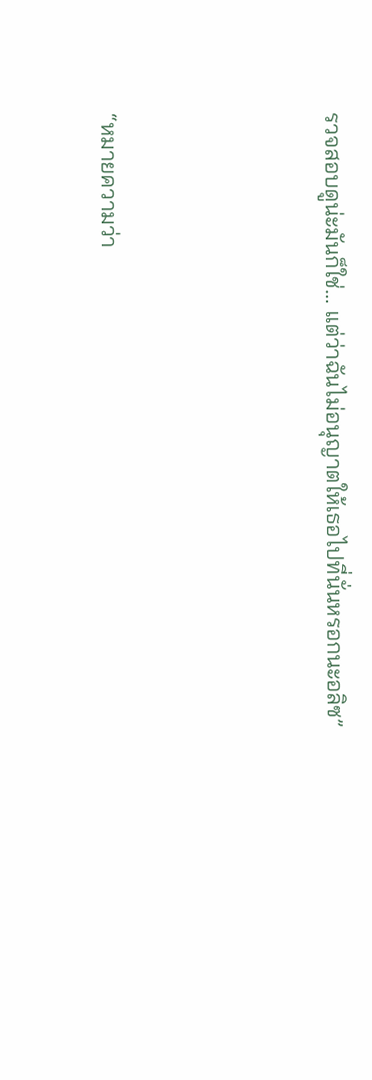รวจสอบดูน่ะมันก็ใช่… แต่ว่าฉันไม่อนุญาตให้เธอไปที่นั่นหรอกนะอลิซ”



“หมายความว่า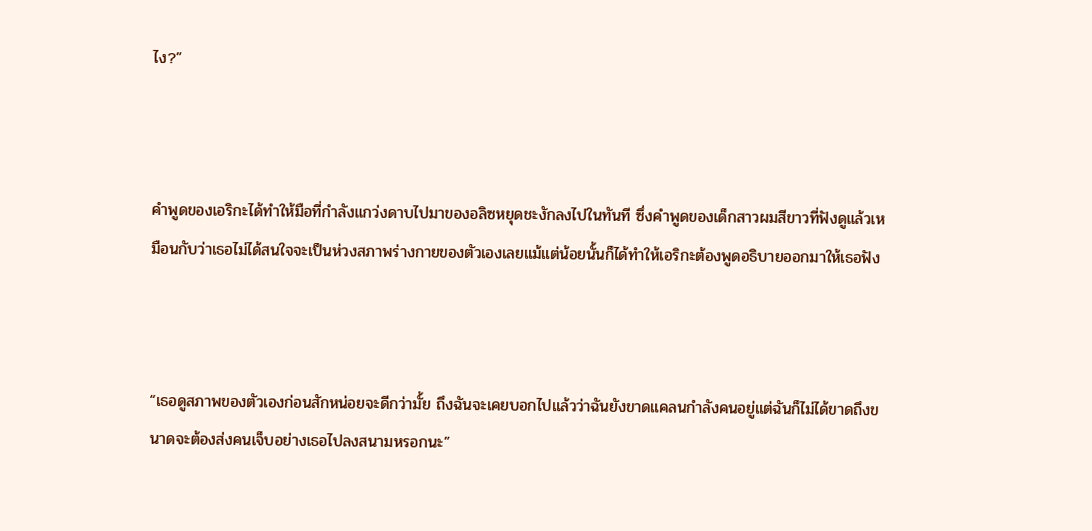ไง?”



คำพูดของเอริกะได้ทำให้มือที่กำลังแกว่งดาบไปมาของอลิซหยุดชะงักลงไปในทันที ซึ่งคำพูดของเด็กสาวผมสีขาวที่ฟังดูแล้วเหมือนกับว่าเธอไม่ได้สนใจจะเป็นห่วงสภาพร่างกายของตัวเองเลยแม้แต่น้อยนั้นก็ได้ทำให้เอริกะต้องพูดอธิบายออกมาให้เธอฟัง



“เธอดูสภาพของตัวเองก่อนสักหน่อยจะดีกว่ามั้ย ถึงฉันจะเคยบอกไปแล้วว่าฉันยังขาดแคลนกำลังคนอยู่แต่ฉันก็ไม่ได้ขาดถึงขนาดจะต้องส่งคนเจ็บอย่างเธอไปลงสนามหรอกนะ”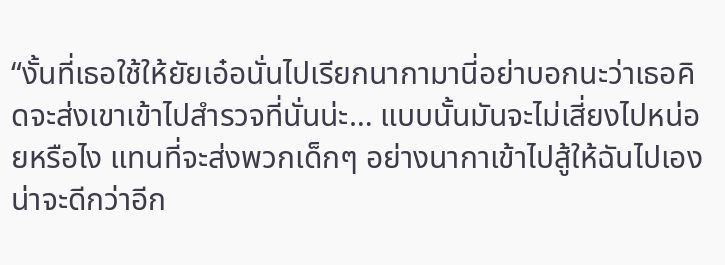“งั้นที่เธอใช้ให้ยัยเอ๋อนั่นไปเรียกนากามานี่อย่าบอกนะว่าเธอคิดจะส่งเขาเข้าไปสำรวจที่นั่นน่ะ… แบบนั้นมันจะไม่เสี่ยงไปหน่อยหรือไง แทนที่จะส่งพวกเด็กๆ อย่างนากาเข้าไปสู้ให้ฉันไปเองน่าจะดีกว่าอีก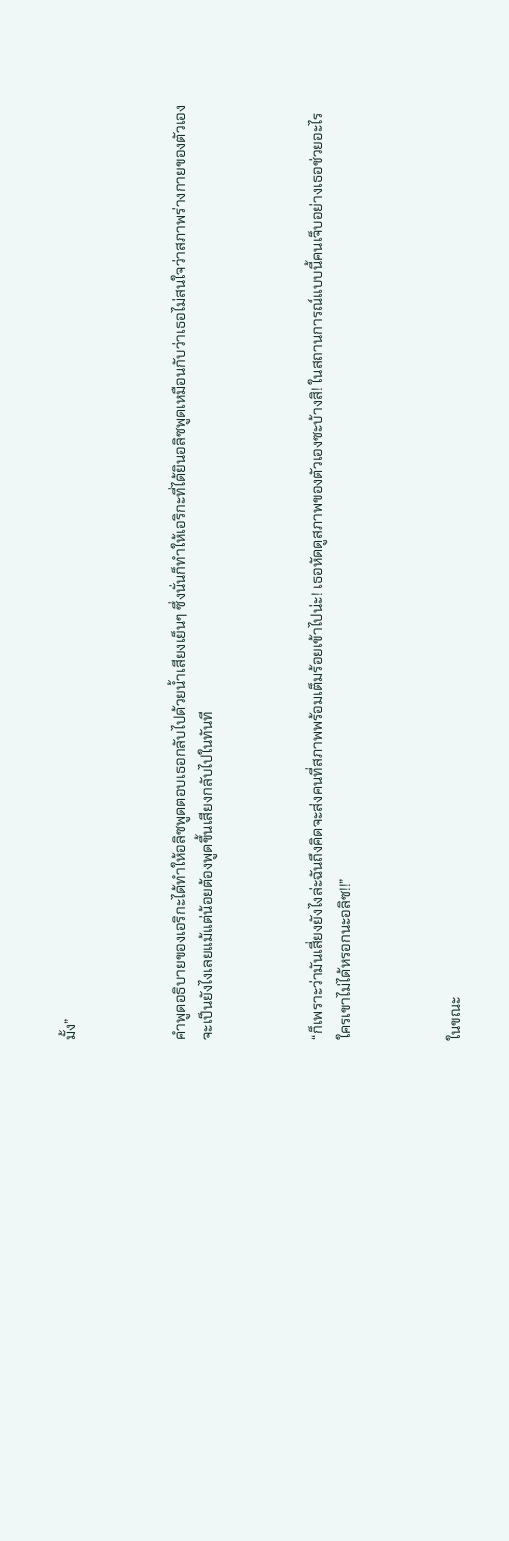มั้ง”



คำพูดอธิบายของเอริกะได้ทำให้อลิซพูดตอบเธอกลับไปด้วยน้ำเสียงเย็นๆ ซึ่งนั่นก็ทำให้เอริกะที่ได้ยินอลิซพูดเหมือนกับว่าเธอไม่สนใจว่าสภาพร่างกายของตัวเองจะเป็นยังไงเลยแม้แต่น้อยต้องพูดขึ้นเสียงกลับไปในทันที



“ก็เพราะว่ามันเสี่ยงยังไงล่ะฉันถึงคิดจะส่งคนที่สภาพพร้อมเต็มร้อยเข้าไปน่ะ! เธอหัดดูสภาพของตัวเองซะบ้างสิ! ในสถานการณ์แบบนี้คนเจ็บอย่างเธอช่วยอะไรใครเขาไม่ได้หรอกนะอลิซ!!”



ในขณะ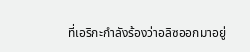ที่เอริกะกำลังร้องว่าอลิซออกมาอยู่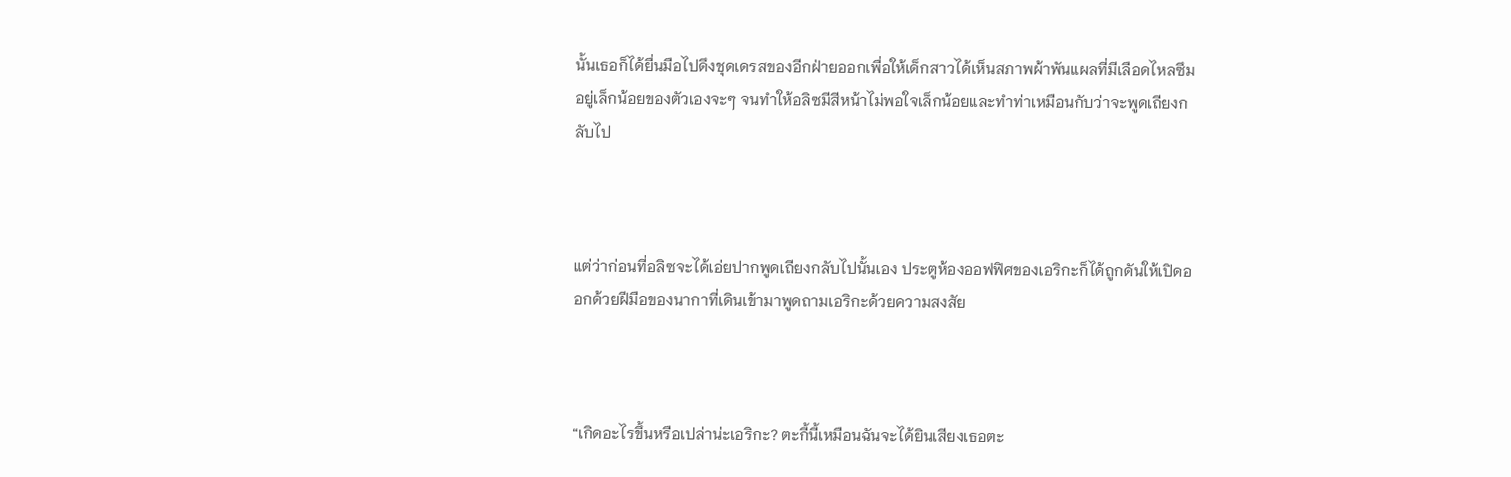นั้นเธอก็ได้ยื่นมือไปดึงชุดเดรสของอีกฝ่ายออกเพื่อให้เด็กสาวได้เห็นสภาพผ้าพันแผลที่มีเลือดไหลซึมอยู่เล็กน้อยของตัวเองจะๆ จนทำให้อลิซมีสีหน้าไม่พอใจเล็กน้อยและทำท่าเหมือนกับว่าจะพูดเถียงกลับไป



แต่ว่าก่อนที่อลิซจะได้เอ่ยปากพูดเถียงกลับไปนั้นเอง ประตูห้องออฟฟิศของเอริกะก็ได้ถูกดันให้เปิดออกด้วยฝีมือของนากาที่เดินเข้ามาพูดถามเอริกะด้วยความสงสัย



“เกิดอะไรขึ้นหรือเปล่าน่ะเอริกะ? ตะกี้นี้เหมือนฉันจะได้ยินเสียงเธอตะ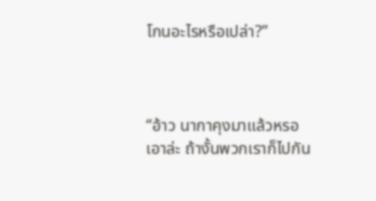โกนอะไรหรือเปล่า?”



“อ้าว นากาคุงมาแล้วหรอ เอาล่ะ ถ้างั้นพวกเราก็ไปกัน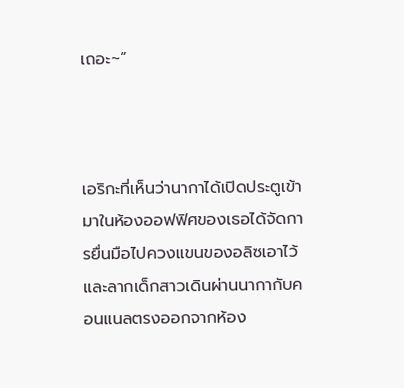เถอะ~”



เอริกะที่เห็นว่านากาได้เปิดประตูเข้ามาในห้องออฟฟิศของเธอได้จัดการยื่นมือไปควงแขนของอลิซเอาไว้และลากเด็กสาวเดินผ่านนากากับคอนแนลตรงออกจากห้อง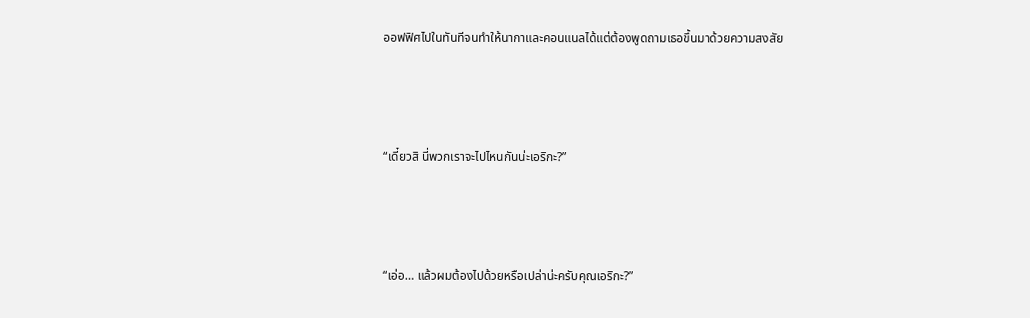ออฟฟิศไปในทันทีจนทำให้นากาและคอนแนลได้แต่ต้องพูดถามเธอขึ้นมาด้วยความสงสัย



“เดี๋ยวสิ นี่พวกเราจะไปไหนกันน่ะเอริกะ?”



“เอ่อ… แล้วผมต้องไปด้วยหรือเปล่าน่ะครับคุณเอริกะ?”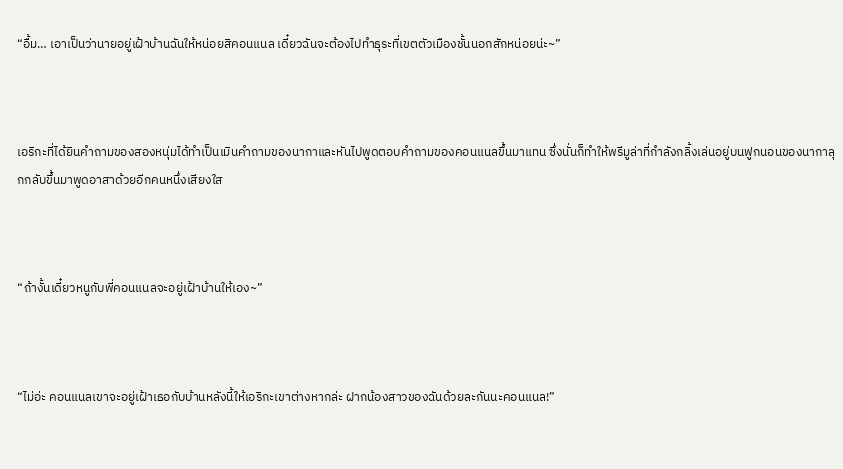“อื้ม… เอาเป็นว่านายอยู่เฝ้าบ้านฉันให้หน่อยสิคอนแนล เดี๋ยวฉันจะต้องไปทำธุระที่เขตตัวเมืองชั้นนอกสักหน่อยน่ะ~”



เอริกะที่ได้ยินคำถามของสองหนุ่มได้ทำเป็นเมินคำถามของนากาและหันไปพูดตอบคำถามของคอนแนลขึ้นมาแทน ซึ่งนั่นก็ทำให้พรีมูล่าที่กำลังกลิ้งเล่นอยู่บนฟูกนอนของนากาลุกกลับขึ้นมาพูดอาสาด้วยอีกคนหนึ่งเสียงใส



“ถ้างั้นเดี๋ยวหนูกับพี่คอนแนลจะอยู่เฝ้าบ้านให้เอง~”



“ไม่อ่ะ คอนแนลเขาจะอยู่เฝ้าเธอกับบ้านหลังนี้ให้เอริกะเขาต่างหากล่ะ ฝากน้องสาวของฉันด้วยละกันนะคอนแนล!”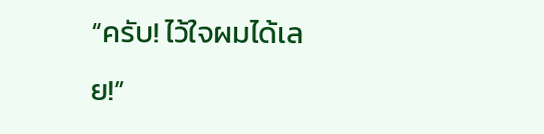“ครับ! ไว้ใจผมได้เลย!”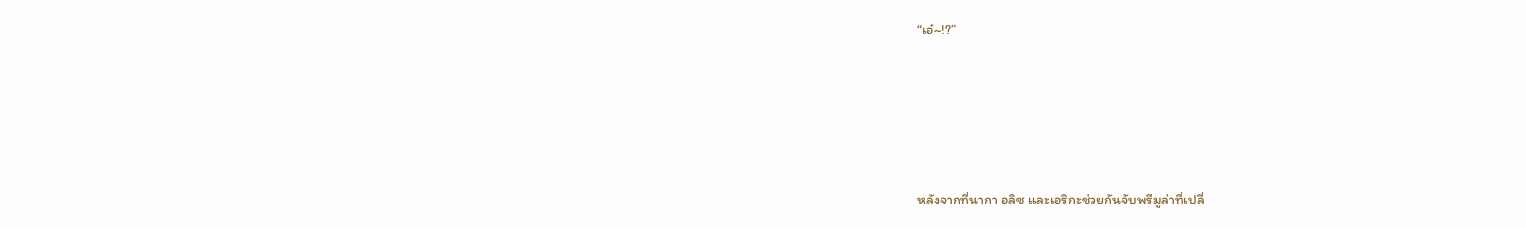“เอ๋~!?”





หลังจากที่นากา อลิซ และเอริกะช่วยกันจับพรีมูล่าที่เปลี่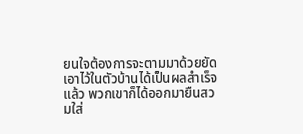ยนใจต้องการจะตามมาด้วยยัดเอาไว้ในตัวบ้านได้เป็นผลสำเร็จแล้ว พวกเขาก็ได้ออกมายืนสวมใส่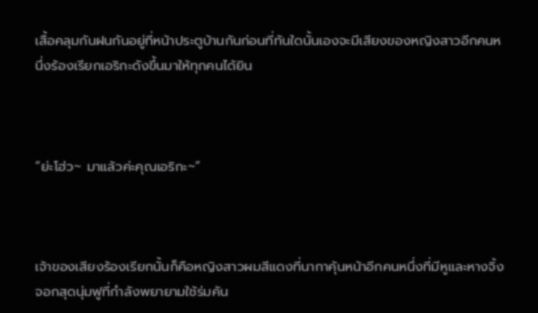เสื้อคลุมกันฝนกันอยู่ที่หน้าประตูบ้านกันก่อนที่ทันใดนั้นเองจะมีเสียงของหญิงสาวอีกคนหนึ่งร้องเรียกเอริกะดังขึ้นมาให้ทุกคนได้ยิน



“ย่ะโฮ่ว~ มาแล้วค่ะคุณเอริกะ~”



เจ้าของเสียงร้องเรียกนั้นก็คือหญิงสาวผมสีแดงที่นากาคุ้นหน้าอีกคนหนึ่งที่มีหูและหางจิ้งจอกสุดนุ่มฟูที่กำลังพยายามใช้ร่มคัน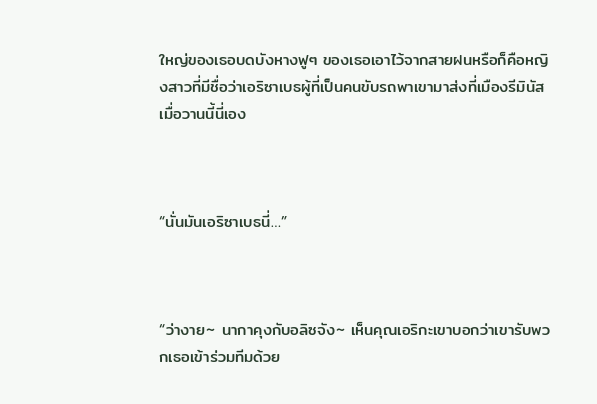ใหญ่ของเธอบดบังหางฟูๆ ของเธอเอาไว้จากสายฝนหรือก็คือหญิงสาวที่มีชื่อว่าเอริซาเบธผู้ที่เป็นคนขับรถพาเขามาส่งที่เมืองรีมินัสเมื่อวานนี้นี่เอง



“นั่นมันเอริซาเบธนี่…”



“ว่างาย~ นากาคุงกับอลิซจัง~ เห็นคุณเอริกะเขาบอกว่าเขารับพวกเธอเข้าร่วมทีมด้วย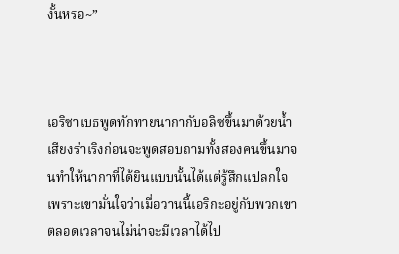งั้นหรอ~”



เอริซาเบธพูดทักทายนากากับอลิซขึ้นมาด้วยน้ำเสียงร่าเริงก่อนจะพูดสอบถามทั้งสองคนขึ้นมาจนทำให้นากาที่ได้ยินแบบนั้นได้แต่รู้สึกแปลกใจ เพราะเขามั่นใจว่าเมื่อวานนี้เอริกะอยู่กับพวกเขาตลอดเวลาจนไม่น่าจะมีเวลาได้ไป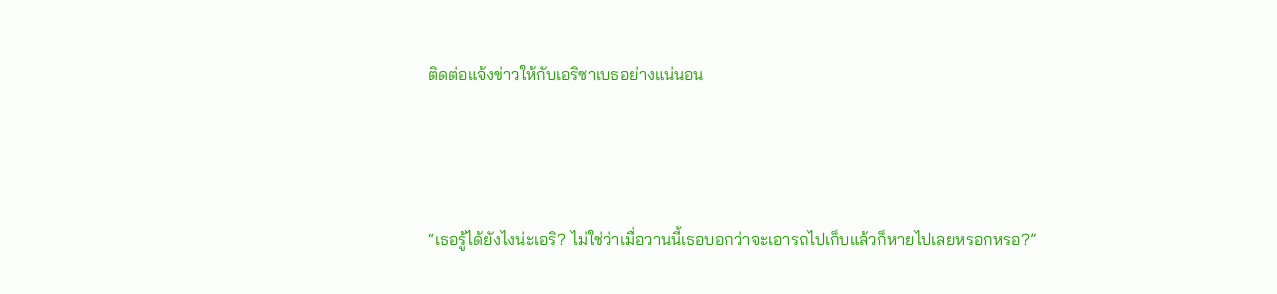ติดต่อแจ้งข่าวให้กับเอริซาเบธอย่างแน่นอน



“เธอรู้ได้ยังไงน่ะเอริ? ไม่ใช่ว่าเมื่อวานนี้เธอบอกว่าจะเอารถไปเก็บแล้วก็หายไปเลยหรอกหรอ?”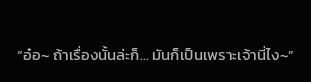“อ๋อ~ ถ้าเรื่องนั้นล่ะก็… มันก็เป็นเพราะเจ้านี่ไง~”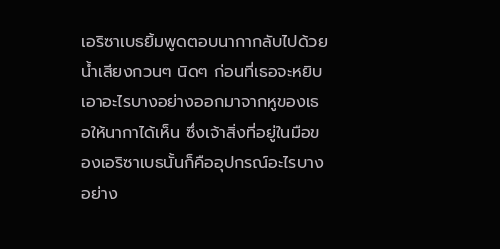เอริซาเบธยิ้มพูดตอบนากากลับไปด้วยน้ำเสียงกวนๆ นิดๆ ก่อนที่เธอจะหยิบเอาอะไรบางอย่างออกมาจากหูของเธอให้นากาได้เห็น ซึ่งเจ้าสิ่งที่อยู่ในมือของเอริซาเบธนั้นก็คืออุปกรณ์อะไรบางอย่าง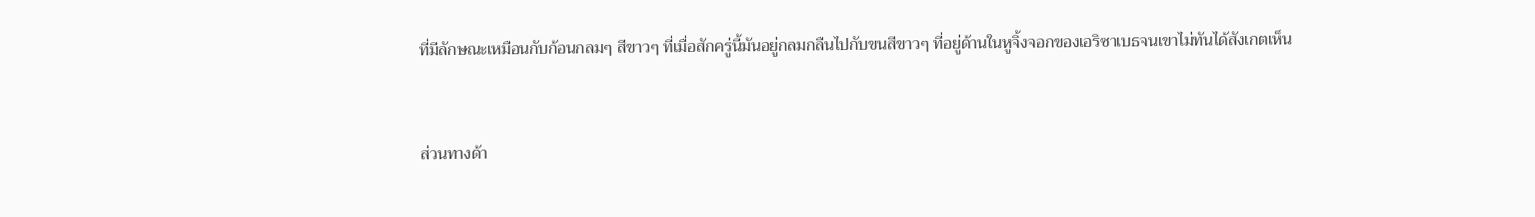ที่มีลักษณะเหมือนกับก้อนกลมๆ สีขาวๆ ที่เมื่อสักครู่นี้มันอยู่กลมกลืนไปกับขนสีขาวๆ ที่อยู่ด้านในหูจิ้งจอกของเอริซาเบธจนเขาไม่ทันได้สังเกตเห็น



ส่วนทางด้า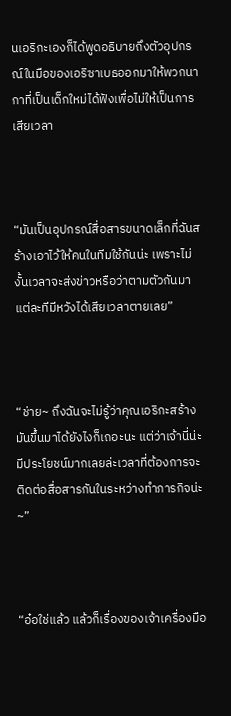นเอริกะเองก็ได้พูดอธิบายถึงตัวอุปกรณ์ในมือของเอริซาเบธออกมาให้พวกนากาที่เป็นเด็กใหม่ได้ฟังเพื่อไม่ให้เป็นการเสียเวลา



“มันเป็นอุปกรณ์สื่อสารขนาดเล็กที่ฉันสร้างเอาไว้ให้คนในทีมใช้กันน่ะ เพราะไม่งั้นเวลาจะส่งข่าวหรือว่าตามตัวกันมาแต่ละทีมีหวังได้เสียเวลาตายเลย”



“ช่าย~ ถึงฉันจะไม่รู้ว่าคุณเอริกะสร้างมันขึ้นมาได้ยังไงก็เถอะนะ แต่ว่าเจ้านี่น่ะมีประโยชน์มากเลยล่ะเวลาที่ต้องการจะติดต่อสื่อสารกันในระหว่างทำภารกิจน่ะ~”



“อ๋อใช่แล้ว แล้วก็เรื่องของเจ้าเครื่องมือ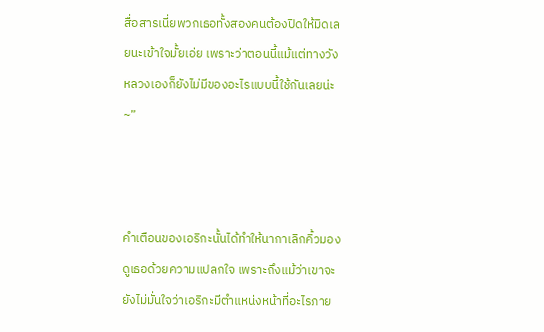สื่อสารเนี่ยพวกเธอทั้งสองคนต้องปิดให้มิดเลยนะเข้าใจมั้ยเอ่ย เพราะว่าตอนนี้แม้แต่ทางวังหลวงเองก็ยังไม่มีของอะไรแบบนี้ใช้กันเลยน่ะ~”



คำเตือนของเอริกะนั้นได้ทำให้นากาเลิกคิ้วมองดูเธอด้วยความแปลกใจ เพราะถึงแม้ว่าเขาจะยังไม่มั่นใจว่าเอริกะมีตำแหน่งหน้าที่อะไรภาย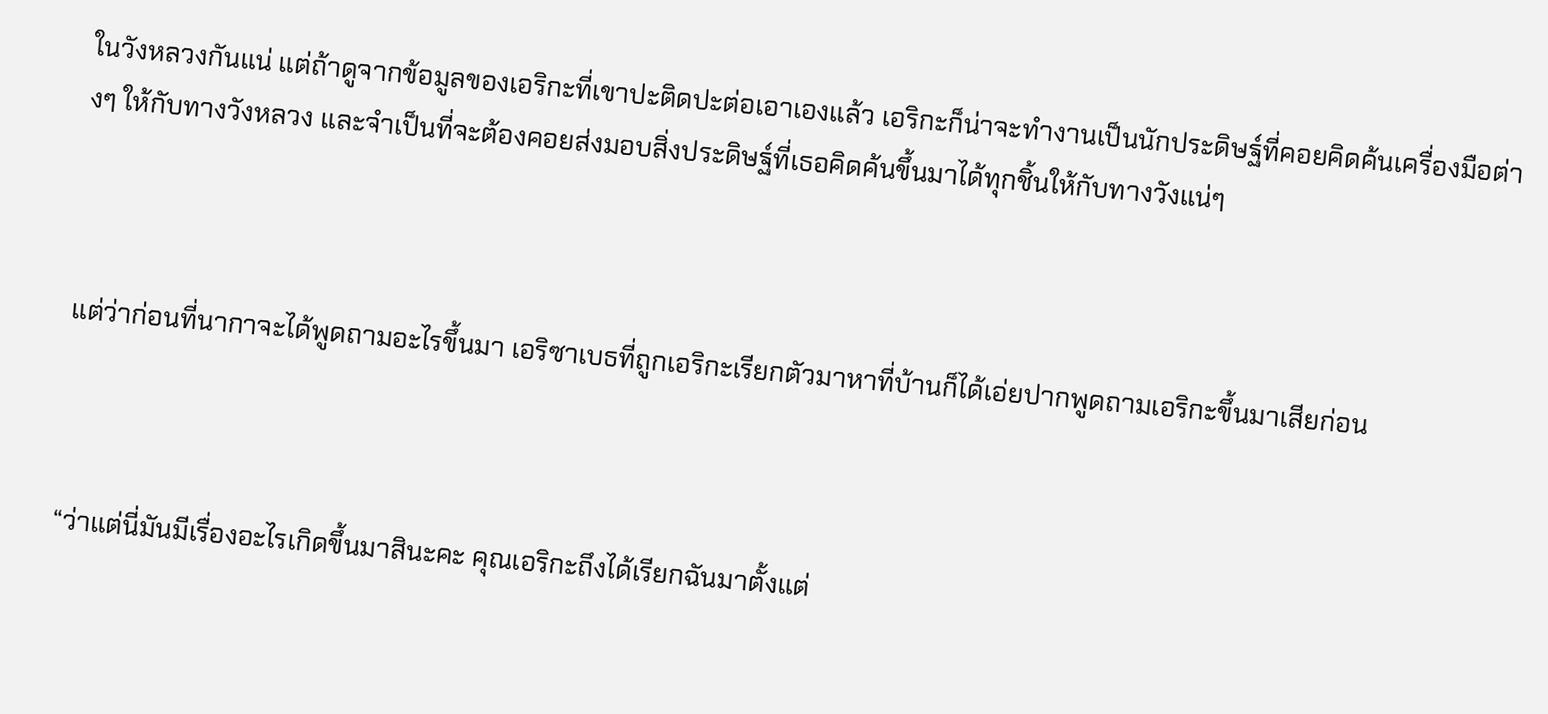ในวังหลวงกันแน่ แต่ถ้าดูจากข้อมูลของเอริกะที่เขาปะติดปะต่อเอาเองแล้ว เอริกะก็น่าจะทำงานเป็นนักประดิษฐ์ที่คอยคิดค้นเครื่องมือต่างๆ ให้กับทางวังหลวง และจำเป็นที่จะต้องคอยส่งมอบสิ่งประดิษฐ์ที่เธอคิดค้นขึ้นมาได้ทุกชิ้นให้กับทางวังแน่ๆ



แต่ว่าก่อนที่นากาจะได้พูดถามอะไรขึ้นมา เอริซาเบธที่ถูกเอริกะเรียกตัวมาหาที่บ้านก็ได้เอ่ยปากพูดถามเอริกะขึ้นมาเสียก่อน



“ว่าแต่นี่มันมีเรื่องอะไรเกิดขึ้นมาสินะคะ คุณเอริกะถึงได้เรียกฉันมาตั้งแต่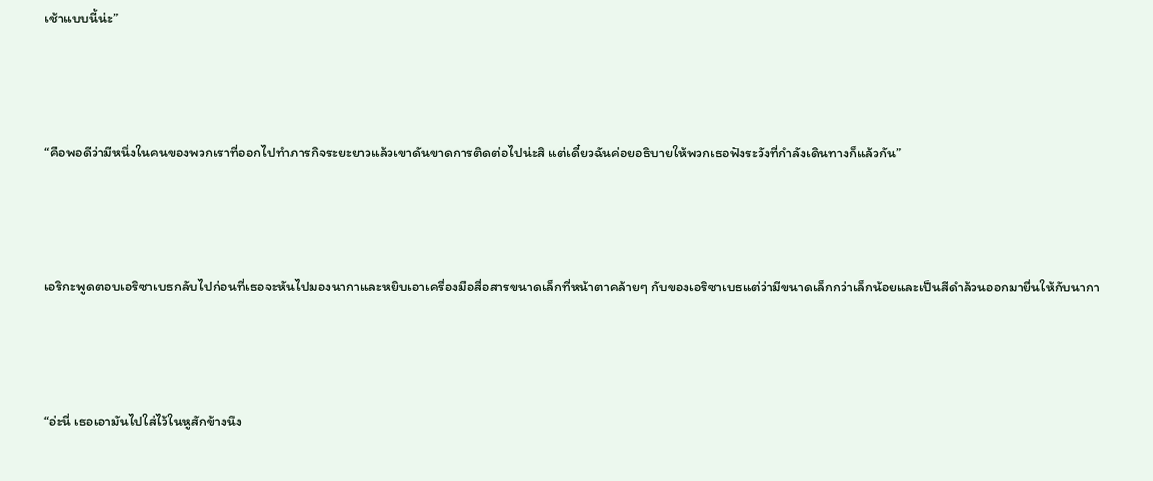เช้าแบบนี้น่ะ”



“คือพอดีว่ามีหนึ่งในคนของพวกเราที่ออกไปทำภารกิจระยะยาวแล้วเขาดันขาดการติดต่อไปน่ะสิ แต่เดี๋ยวฉันค่อยอธิบายให้พวกเธอฟังระวังที่กำลังเดินทางก็แล้วกัน”



เอริกะพูดตอบเอริซาเบธกลับไปก่อนที่เธอจะหันไปมองนากาและหยิบเอาเครื่องมือสื่อสารขนาดเล็กที่หน้าตาคล้ายๆ กับของเอริซาเบธแต่ว่ามีขนาดเล็กกว่าเล็กน้อยและเป็นสีดำล้วนออกมายื่นให้กับนากา



“อ่ะนี่ เธอเอามันไปใส่ไว้ในหูสักข้างนึง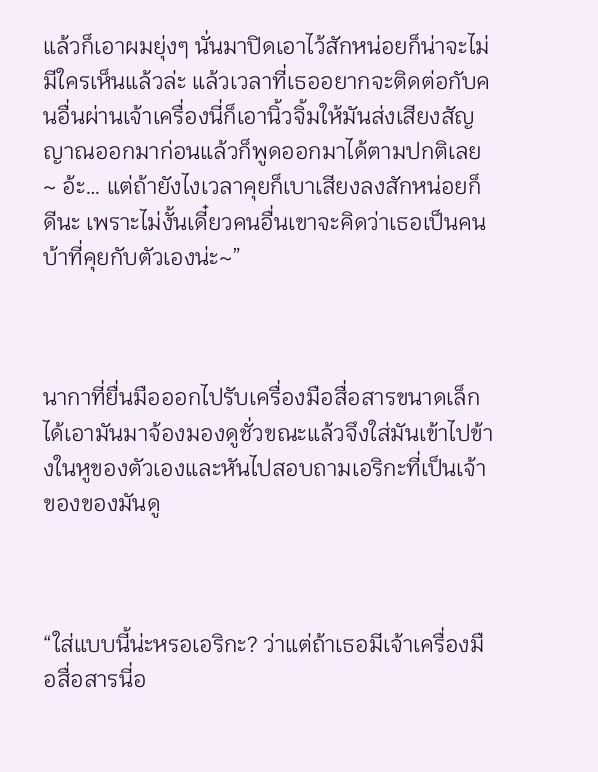แล้วก็เอาผมยุ่งๆ นั่นมาปิดเอาไว้สักหน่อยก็น่าจะไม่มีใครเห็นแล้วล่ะ แล้วเวลาที่เธออยากจะติดต่อกับคนอื่นผ่านเจ้าเครื่องนี่ก็เอานิ้วจิ้มให้มันส่งเสียงสัญญาณออกมาก่อนแล้วก็พูดออกมาได้ตามปกติเลย~ อ้ะ… แต่ถ้ายังไงเวลาคุยก็เบาเสียงลงสักหน่อยก็ดีนะ เพราะไม่งั้นเดี๋ยวคนอื่นเขาจะคิดว่าเธอเป็นคนบ้าที่คุยกับตัวเองน่ะ~”



นากาที่ยื่นมือออกไปรับเครื่องมือสื่อสารขนาดเล็กได้เอามันมาจ้องมองดูชั่วขณะแล้วจึงใส่มันเข้าไปข้างในหูของตัวเองและหันไปสอบถามเอริกะที่เป็นเจ้าของของมันดู



“ใส่แบบนี้น่ะหรอเอริกะ? ว่าแต่ถ้าเธอมีเจ้าเครื่องมือสื่อสารนี่อ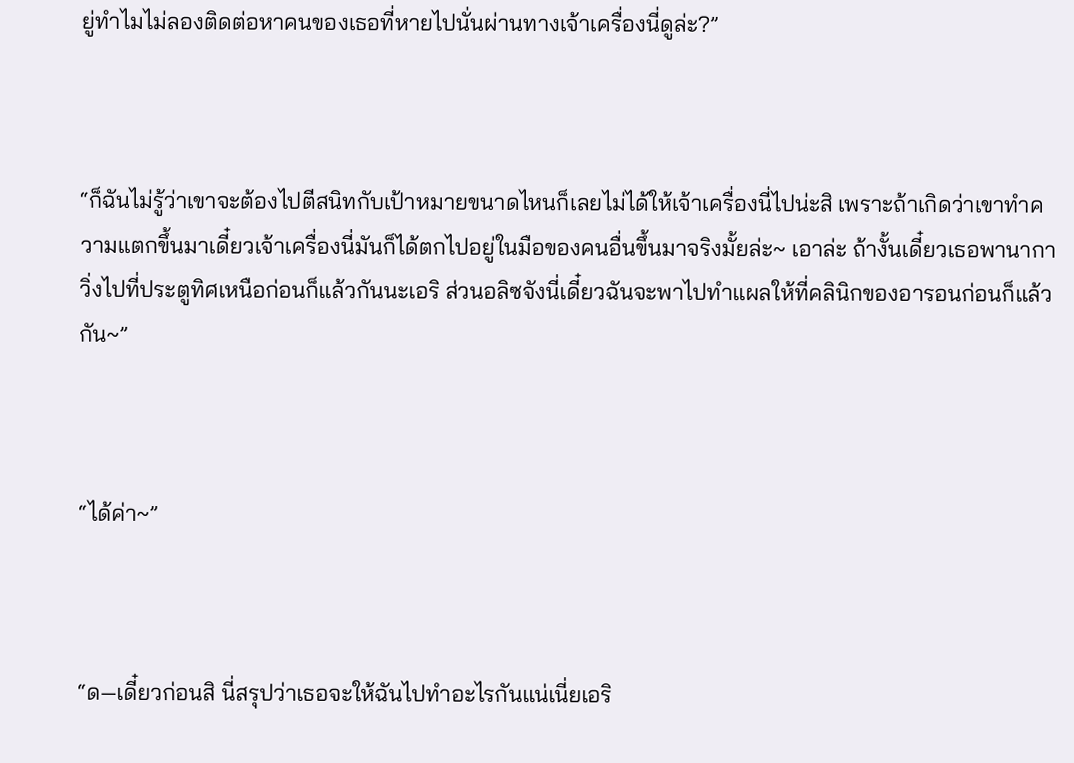ยู่ทำไมไม่ลองติดต่อหาคนของเธอที่หายไปนั่นผ่านทางเจ้าเครื่องนี่ดูล่ะ?”



“ก็ฉันไม่รู้ว่าเขาจะต้องไปตีสนิทกับเป้าหมายขนาดไหนก็เลยไม่ได้ให้เจ้าเครื่องนี่ไปน่ะสิ เพราะถ้าเกิดว่าเขาทำความแตกขึ้นมาเดี๋ยวเจ้าเครื่องนี่มันก็ได้ตกไปอยู่ในมือของคนอื่นขึ้นมาจริงมั้ยล่ะ~ เอาล่ะ ถ้างั้นเดี๋ยวเธอพานากาวิ่งไปที่ประตูทิศเหนือก่อนก็แล้วกันนะเอริ ส่วนอลิซจังนี่เดี๋ยวฉันจะพาไปทำแผลให้ที่คลินิกของอารอนก่อนก็แล้วกัน~”



“ได้ค่า~”



“ด—เดี๋ยวก่อนสิ นี่สรุปว่าเธอจะให้ฉันไปทำอะไรกันแน่เนี่ยเอริ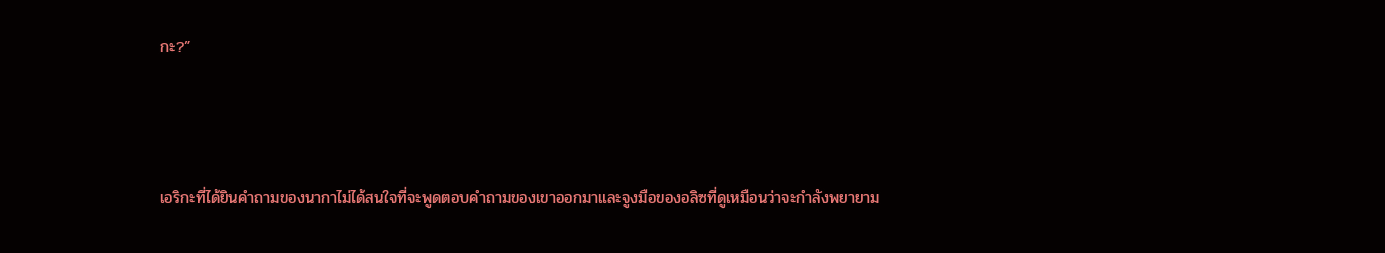กะ?”



เอริกะที่ได้ยินคำถามของนากาไม่ได้สนใจที่จะพูดตอบคำถามของเขาออกมาและจูงมือของอลิซที่ดูเหมือนว่าจะกำลังพยายาม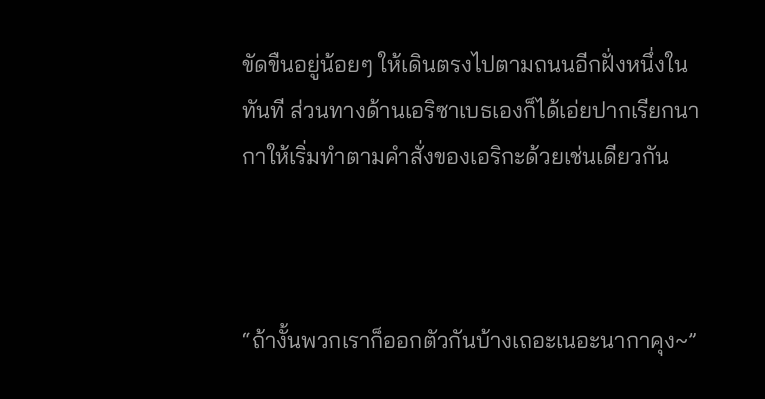ขัดขืนอยู่น้อยๆ ให้เดินตรงไปตามถนนอีกฝั่งหนึ่งในทันที ส่วนทางด้านเอริซาเบธเองก็ได้เอ่ยปากเรียกนากาให้เริ่มทำตามคำสั่งของเอริกะด้วยเช่นเดียวกัน



“ถ้างั้นพวกเราก็ออกตัวกันบ้างเถอะเนอะนากาคุง~”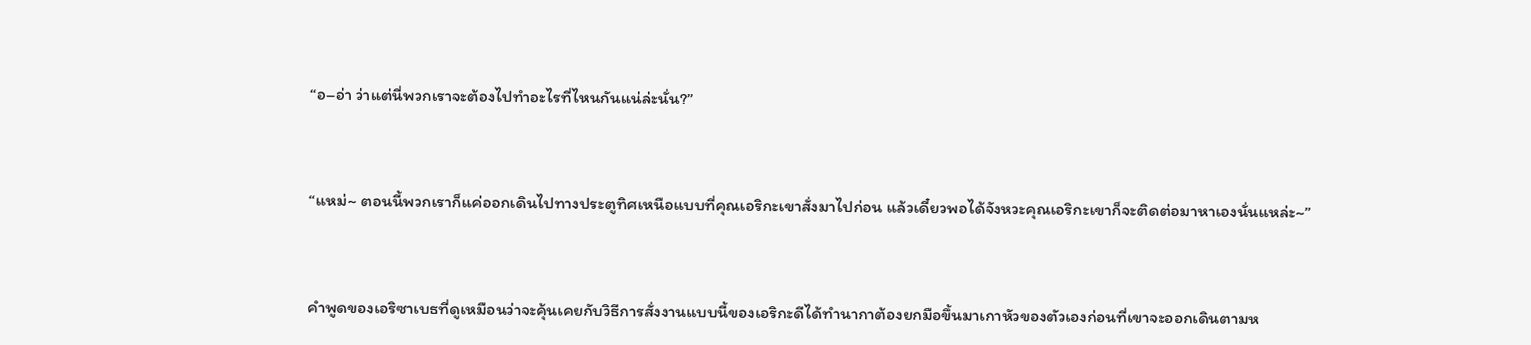“อ–อ่า ว่าแต่นี่พวกเราจะต้องไปทำอะไรที่ไหนกันแน่ล่ะนั่น?”



“แหม่~ ตอนนี้พวกเราก็แค่ออกเดินไปทางประตูทิศเหนือแบบที่คุณเอริกะเขาสั่งมาไปก่อน แล้วเดี๋ยวพอได้จังหวะคุณเอริกะเขาก็จะติดต่อมาหาเองนั่นแหล่ะ~”



คำพูดของเอริซาเบธที่ดูเหมือนว่าจะคุ้นเคยกับวิธีการสั่งงานแบบนี้ของเอริกะดีได้ทำนากาต้องยกมือขึ้นมาเกาหัวของตัวเองก่อนที่เขาจะออกเดินตามห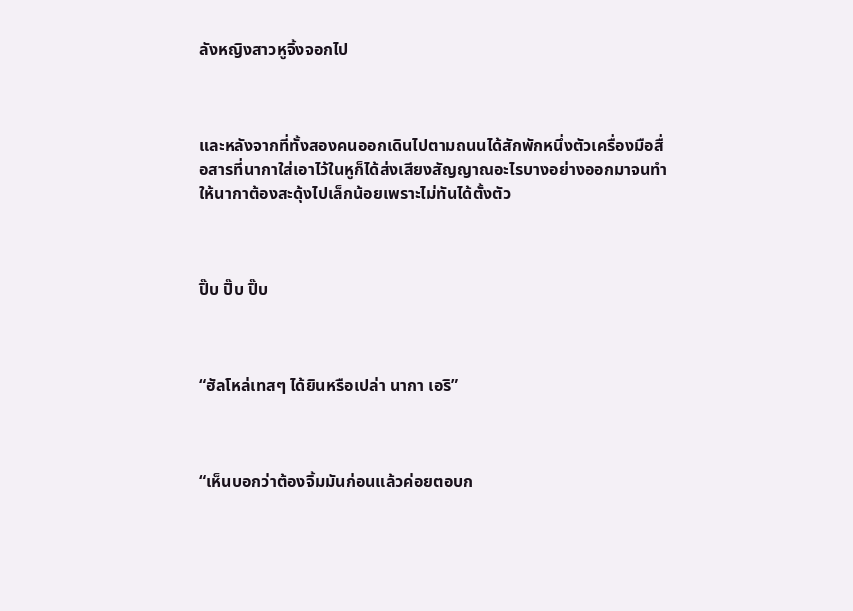ลังหญิงสาวหูจิ้งจอกไป



และหลังจากที่ทั้งสองคนออกเดินไปตามถนนได้สักพักหนึ่งตัวเครื่องมือสื่อสารที่นากาใส่เอาไว้ในหูก็ได้ส่งเสียงสัญญาณอะไรบางอย่างออกมาจนทำให้นากาต้องสะดุ้งไปเล็กน้อยเพราะไม่ทันได้ตั้งตัว



ปิ๊บ ปิ๊บ ปิ๊บ



“ฮัลโหล่เทสๆ ได้ยินหรือเปล่า นากา เอริ”



“เห็นบอกว่าต้องจิ้มมันก่อนแล้วค่อยตอบก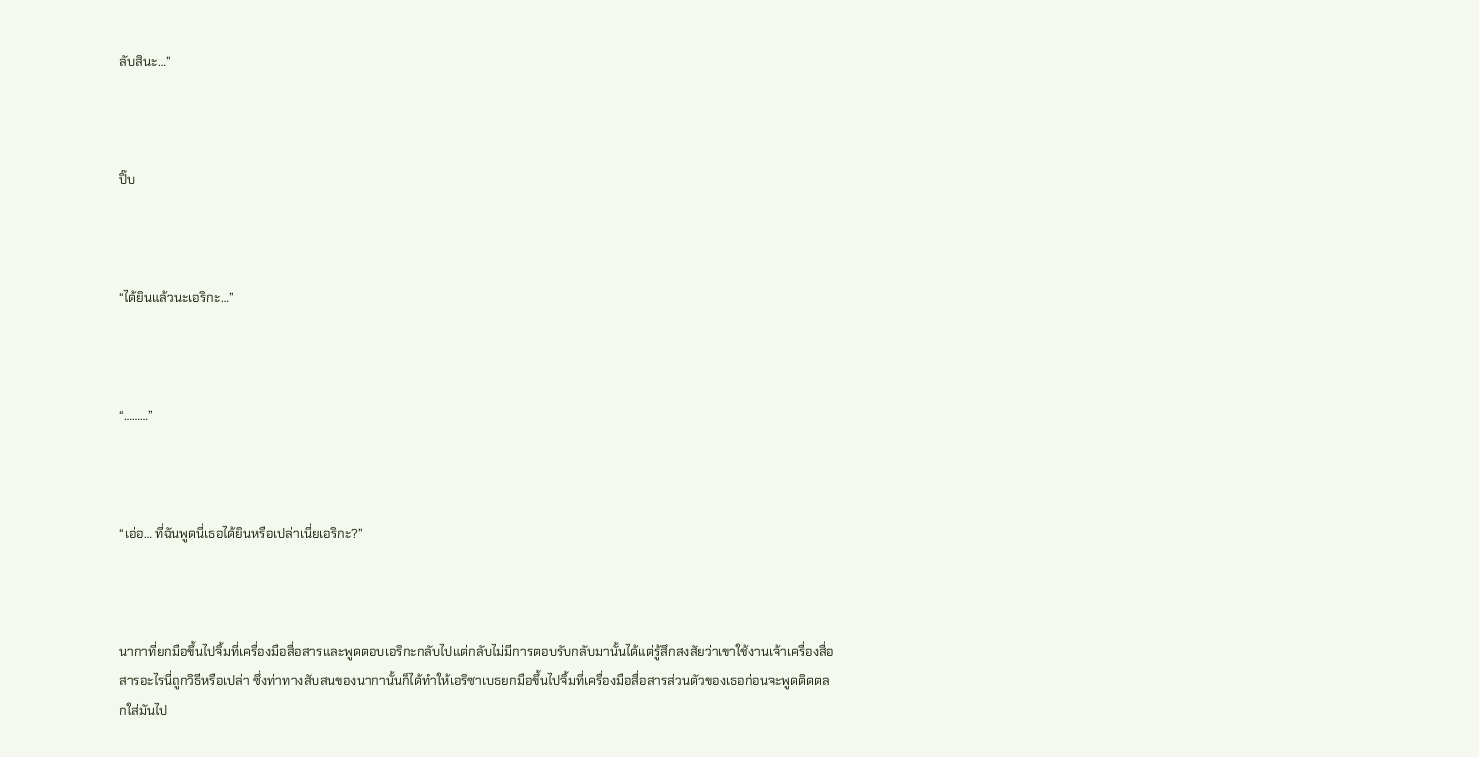ลับสินะ…”



ปิ๊บ



“ได้ยินแล้วนะเอริกะ…”



“………”



“เอ่อ… ที่ฉันพูดนี่เธอได้ยินหรือเปล่าเนี่ยเอริกะ?”



นากาที่ยกมือขึ้นไปจิ้มที่เครื่องมือสื่อสารและพูดตอบเอริกะกลับไปแต่กลับไม่มีการตอบรับกลับมานั้นได้แต่รู้สึกสงสัยว่าเขาใช้งานเจ้าเครื่องสื่อสารอะไรนี่ถูกวิธีหรือเปล่า ซึ่งท่าทางสับสนของนากานั้นก็ได้ทำให้เอริซาเบธยกมือขึ้นไปจิ้มที่เครื่องมือสื่อสารส่วนตัวของเธอก่อนจะพูดติดตลกใส่มันไป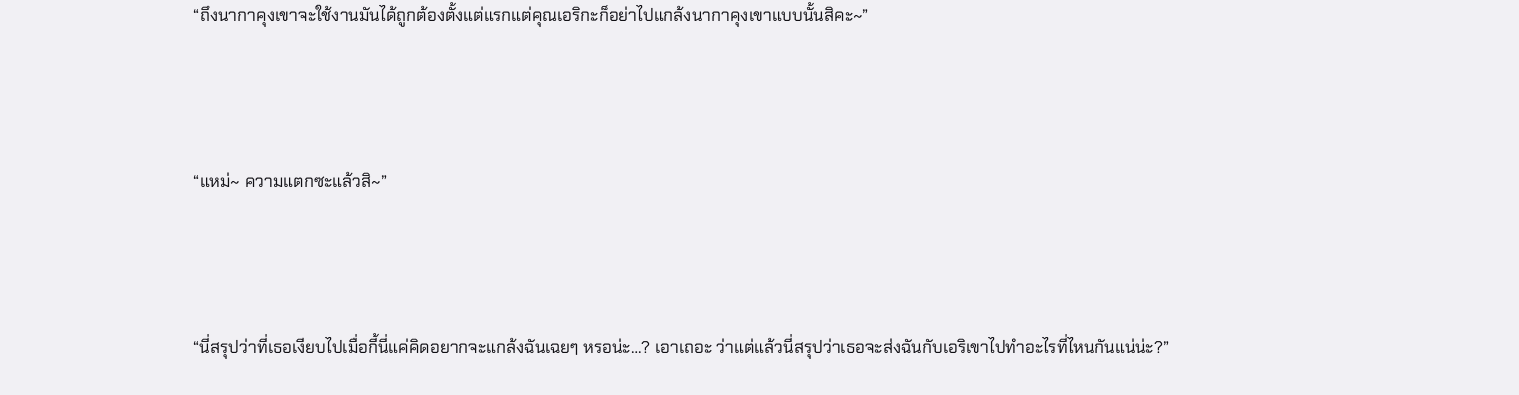“ถึงนากาคุงเขาจะใช้งานมันได้ถูกต้องตั้งแต่แรกแต่คุณเอริกะก็อย่าไปแกล้งนากาคุงเขาแบบนั้นสิคะ~”



“แหม่~ ความแตกซะแล้วสิ~”



“นี่สรุปว่าที่เธอเงียบไปเมื่อกี้นี่แค่คิดอยากจะแกล้งฉันเฉยๆ หรอน่ะ…? เอาเถอะ ว่าแต่แล้วนี่สรุปว่าเธอจะส่งฉันกับเอริเขาไปทำอะไรที่ไหนกันแน่น่ะ?”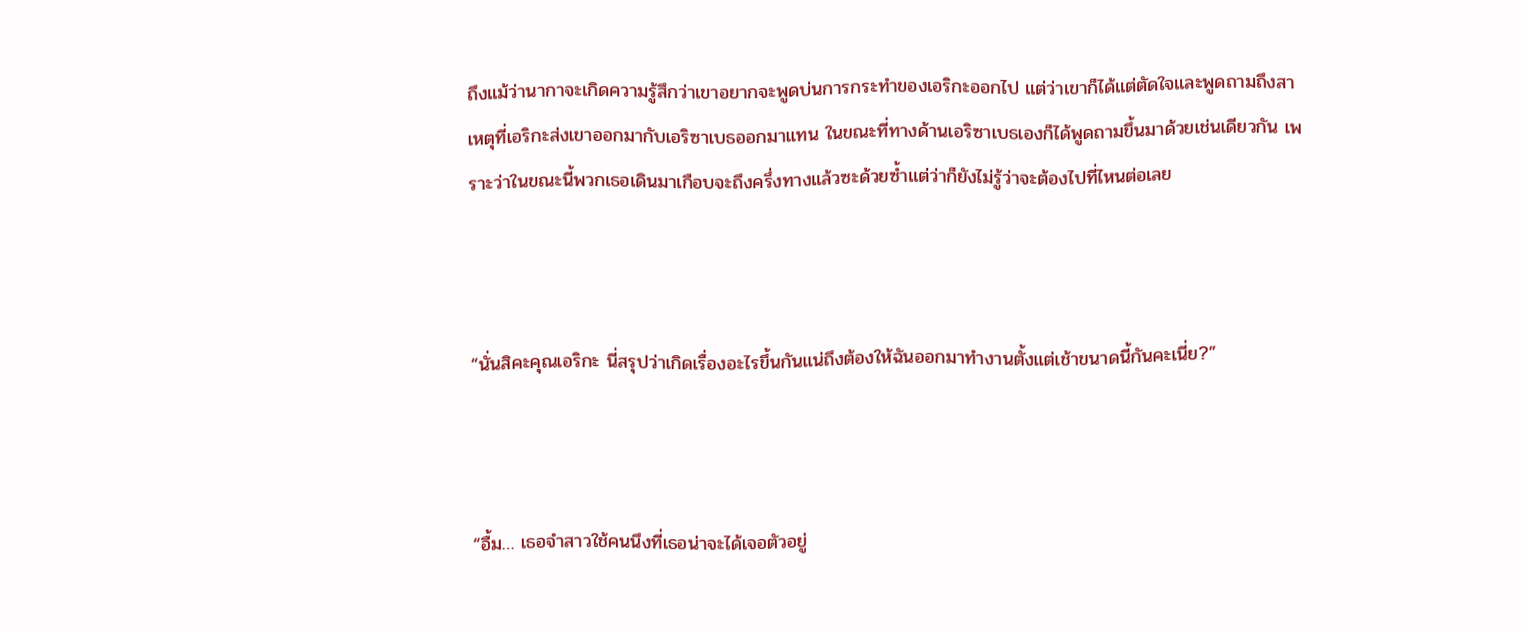ถึงแม้ว่านากาจะเกิดความรู้สึกว่าเขาอยากจะพูดบ่นการกระทำของเอริกะออกไป แต่ว่าเขาก็ได้แต่ตัดใจและพูดถามถึงสาเหตุที่เอริกะส่งเขาออกมากับเอริซาเบธออกมาแทน ในขณะที่ทางด้านเอริซาเบธเองก็ได้พูดถามขึ้นมาด้วยเช่นเดียวกัน เพราะว่าในขณะนี้พวกเธอเดินมาเกือบจะถึงครึ่งทางแล้วซะด้วยซ้ำแต่ว่าก็ยังไม่รู้ว่าจะต้องไปที่ไหนต่อเลย



“นั่นสิคะคุณเอริกะ นี่สรุปว่าเกิดเรื่องอะไรขึ้นกันแน่ถึงต้องให้ฉันออกมาทำงานตั้งแต่เช้าขนาดนี้กันคะเนี่ย?”



“อื้ม… เธอจำสาวใช้คนนึงที่เธอน่าจะได้เจอตัวอยู่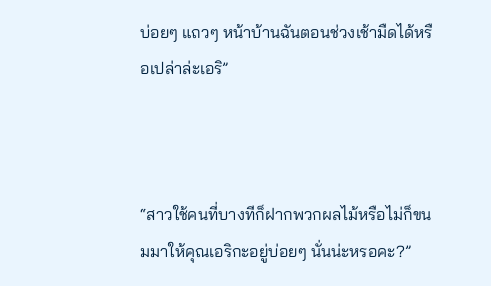บ่อยๆ แถวๆ หน้าบ้านฉันตอนช่วงเช้ามืดได้หรือเปล่าล่ะเอริ”



“สาวใช้คนที่บางทีก็ฝากพวกผลไม้หรือไม่ก็ขนมมาให้คุณเอริกะอยู่บ่อยๆ นั่นน่ะหรอคะ?”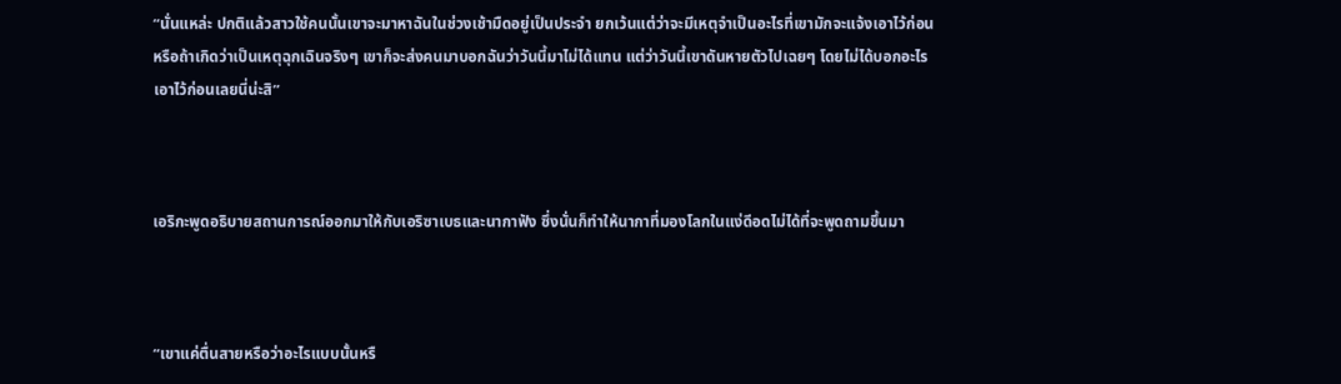“นั่นแหล่ะ ปกติแล้วสาวใช้คนนั้นเขาจะมาหาฉันในช่วงเช้ามืดอยู่เป็นประจำ ยกเว้นแต่ว่าจะมีเหตุจำเป็นอะไรที่เขามักจะแจ้งเอาไว้ก่อน หรือถ้าเกิดว่าเป็นเหตุฉุกเฉินจริงๆ เขาก็จะส่งคนมาบอกฉันว่าวันนี้มาไม่ได้แทน แต่ว่าวันนี้เขาดันหายตัวไปเฉยๆ โดยไม่ได้บอกอะไรเอาไว้ก่อนเลยนี่น่ะสิ”



เอริกะพูดอธิบายสถานการณ์ออกมาให้กับเอริซาเบธและนากาฟัง ซึ่งนั่นก็ทำให้นากาที่มองโลกในแง่ดีอดไม่ได้ที่จะพูดถามขึ้นมา



“เขาแค่ตื่นสายหรือว่าอะไรแบบนั้นหรื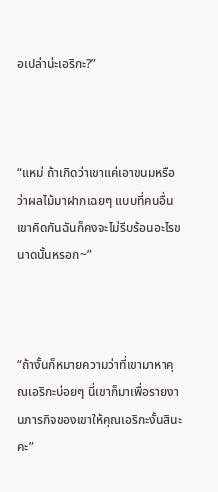อเปล่าน่ะเอริกะ?”



“แหม่ ถ้าเกิดว่าเขาแค่เอาขนมหรือว่าผลไม้มาฝากเฉยๆ แบบที่คนอื่นเขาคิดกันฉันก็คงจะไม่รีบร้อนอะไรขนาดนั้นหรอก~”



“ถ้างั้นก็หมายความว่าที่เขามาหาคุณเอริกะบ่อยๆ นี่เขาก็มาเพื่อรายงานภารกิจของเขาให้คุณเอริกะงั้นสินะคะ”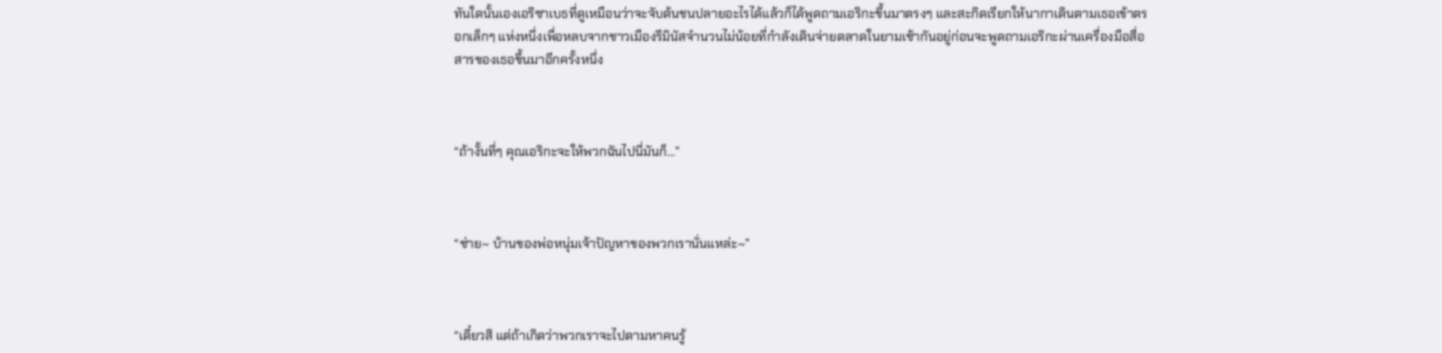ทันใดนั้นเองเอริซาเบธที่ดูเหมือนว่าจะจับต้นชนปลายอะไรได้แล้วก็ได้พูดถามเอริกะขึ้นมาตรงๆ และสะกิดเรียกให้นากาเดินตามเธอเข้าตรอกเล็กๆ แห่งหนึ่งเพื่อหลบจากชาวเมืองรีมินัสจำนวนไม่น้อยที่กำลังเดินจ่ายตลาดในยามเช้ากันอยู่ก่อนจะพูดถามเอริกะผ่านเครื่องมือสื่อสารของเธอขึ้นมาอีกครั้งหนึ่ง



“ถ้างั้นที่ๆ คุณเอริกะจะให้พวกฉันไปนี่มันก็…”



“ช่าย~ บ้านของพ่อหนุ่มเจ้าปัญหาของพวกเรานั่นแหล่ะ~”



“เดี๋ยวสิ แต่ถ้าเกิดว่าพวกเราจะไปตามหาคนรู้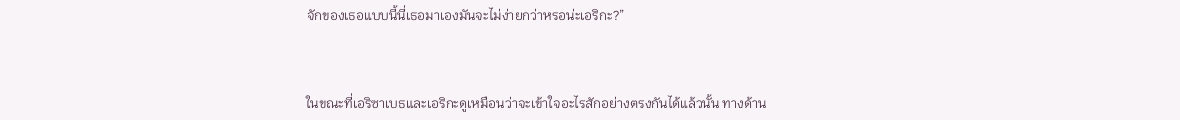จักของเธอแบบนี้นี่เธอมาเองมันจะไม่ง่ายกว่าหรอน่ะเอริกะ?”



ในขณะที่เอริซาเบธและเอริกะดูเหมือนว่าจะเข้าใจอะไรสักอย่างตรงกันได้แล้วนั้น ทางด้าน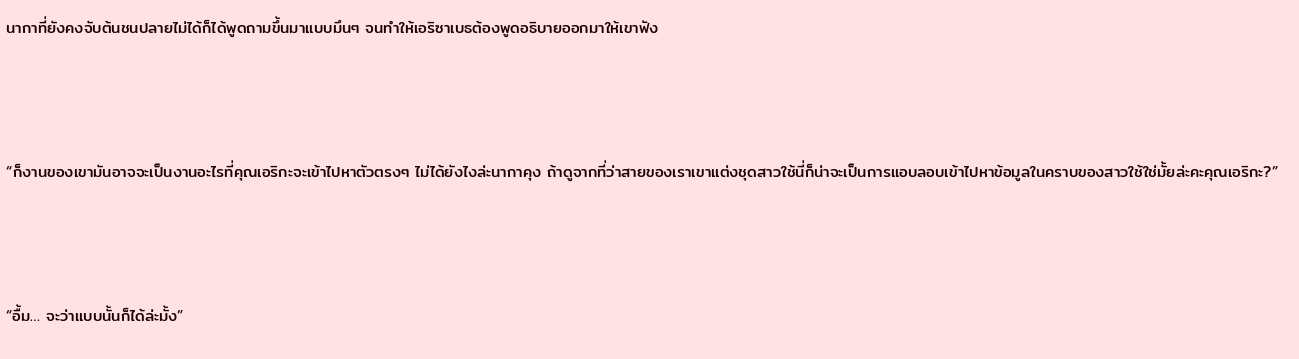นากาที่ยังคงจับต้นชนปลายไม่ได้ก็ได้พูดถามขึ้นมาแบบมึนๆ จนทำให้เอริซาเบธต้องพูดอธิบายออกมาให้เขาฟัง



“ก็งานของเขามันอาจจะเป็นงานอะไรที่คุณเอริกะจะเข้าไปหาตัวตรงๆ ไม่ได้ยังไงล่ะนากาคุง ถ้าดูจากที่ว่าสายของเราเขาแต่งชุดสาวใช้นี่ก็น่าจะเป็นการแอบลอบเข้าไปหาข้อมูลในคราบของสาวใช้ใช่มั้ยล่ะคะคุณเอริกะ?”



“อื้ม… จะว่าแบบนั้นก็ได้ล่ะมั้ง”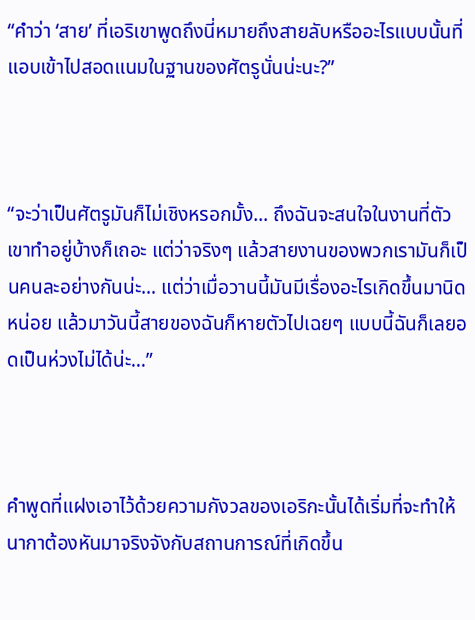“คำว่า ‘สาย’ ที่เอริเขาพูดถึงนี่หมายถึงสายลับหรืออะไรแบบนั้นที่แอบเข้าไปสอดแนมในฐานของศัตรูนั่นน่ะนะ?”



“จะว่าเป็นศัตรูมันก็ไม่เชิงหรอกมั้ง… ถึงฉันจะสนใจในงานที่ตัวเขาทำอยู่บ้างก็เถอะ แต่ว่าจริงๆ แล้วสายงานของพวกเรามันก็เป็นคนละอย่างกันน่ะ… แต่ว่าเมื่อวานนี้มันมีเรื่องอะไรเกิดขึ้นมานิดหน่อย แล้วมาวันนี้สายของฉันก็หายตัวไปเฉยๆ แบบนี้ฉันก็เลยอดเป็นห่วงไม่ได้น่ะ…”



คำพูดที่แฝงเอาไว้ด้วยความกังวลของเอริกะนั้นได้เริ่มที่จะทำให้นากาต้องหันมาจริงจังกับสถานการณ์ที่เกิดขึ้น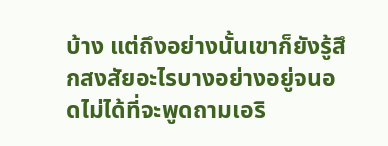บ้าง แต่ถึงอย่างนั้นเขาก็ยังรู้สึกสงสัยอะไรบางอย่างอยู่จนอดไม่ได้ที่จะพูดถามเอริ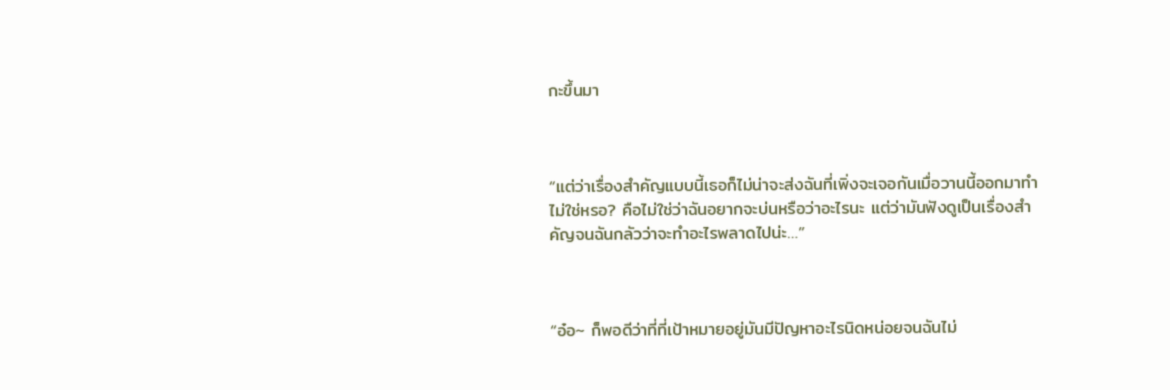กะขึ้นมา



“แต่ว่าเรื่องสำคัญแบบนี้เธอก็ไม่น่าจะส่งฉันที่เพิ่งจะเจอกันเมื่อวานนี้ออกมาทำไม่ใช่หรอ? คือไม่ใช่ว่าฉันอยากจะบ่นหรือว่าอะไรนะ แต่ว่ามันฟังดูเป็นเรื่องสำคัญจนฉันกลัวว่าจะทำอะไรพลาดไปน่ะ…”



“อ๋อ~ ก็พอดีว่าที่ที่เป้าหมายอยู่มันมีปัญหาอะไรนิดหน่อยจนฉันไม่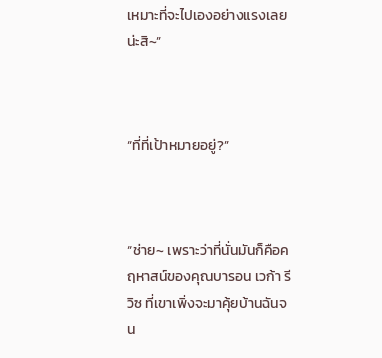เหมาะที่จะไปเองอย่างแรงเลยน่ะสิ~”



“ที่ที่เป้าหมายอยู่?”



“ช่าย~ เพราะว่าที่นั่นมันก็คือคฤหาสน์ของคุณบารอน เวก้า รีวิซ ที่เขาเพิ่งจะมาคุ้ยบ้านฉันจน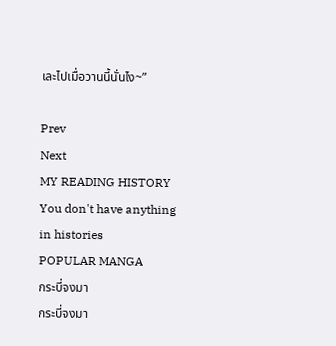เละไปเมื่อวานนี้นั่นไง~”

Prev
Next
MY READING HISTORY
You don't have anything in histories
POPULAR MANGA
กระบี่จงมา
กระบี่จงมา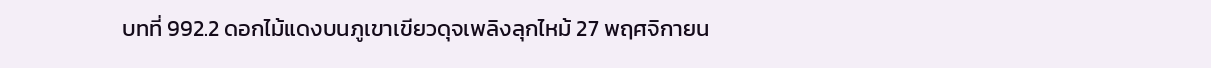บทที่ 992.2 ดอกไม้แดงบนภูเขาเขียวดุจเพลิงลุกไหม้ 27 พฤศจิกายน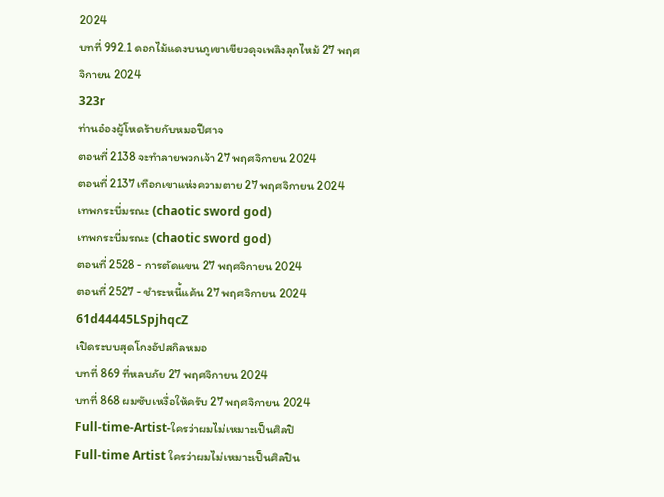2024
บทที่ 992.1 ดอกไม้แดงบนภูเขาเขียวดุจเพลิงลุกไหม้ 27 พฤศจิกายน 2024
323r
ท่านอ๋องผู้โหดร้ายกับหมอปีศาจ
ตอนที่ 2138 จะทำลายพวกเจ้า 27 พฤศจิกายน 2024
ตอนที่ 2137 เทือกเขาแห่งความตาย 27 พฤศจิกายน 2024
เทพกระบี่มรณะ (chaotic sword god)
เทพกระบี่มรณะ (chaotic sword god)
ตอนที่ 2528 - การตัดแขน 27 พฤศจิกายน 2024
ตอนที่ 2527 - ชำระหนี้แค้น 27 พฤศจิกายน 2024
61d44445LSpjhqcZ
เปิดระบบสุดโกงอัปสกิลหมอ
บทที่ 869 ที่หลบภัย 27 พฤศจิกายน 2024
บทที่ 868 ผมซับเหงื่อให้ครับ 27 พฤศจิกายน 2024
Full-time-Artist-ใครว่าผมไม่เหมาะเป็นศิลปิ
Full-time Artist ใครว่าผมไม่เหมาะเป็นศิลปิน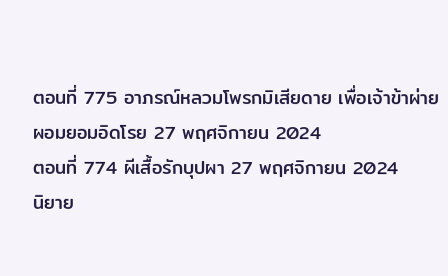ตอนที่ 775 อาภรณ์หลวมโพรกมิเสียดาย เพื่อเจ้าข้าผ่ายผอมยอมอิดโรย 27 พฤศจิกายน 2024
ตอนที่ 774 ผีเสื้อรักบุปผา 27 พฤศจิกายน 2024
นิยาย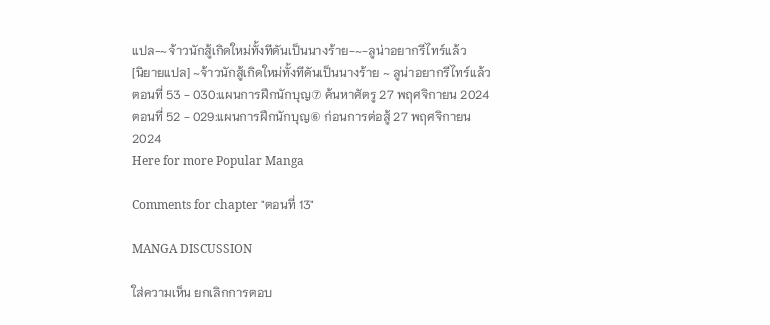แปล-~จ้าวนักสู้เกิดใหม่ทั้งทีดันเป็นนางร้าย-~-ลูน่าอยากรีไทร์แล้ว
[นิยายแปล] ~จ้าวนักสู้เกิดใหม่ทั้งทีดันเป็นนางร้าย ~ ลูน่าอยากรีไทร์แล้ว
ตอนที่ 53 - 030:แผนการฝึกนักบุญ⑦ ค้นหาศัตรู 27 พฤศจิกายน 2024
ตอนที่ 52 - 029:แผนการฝึกนักบุญ⑥ ก่อนการต่อสู้ 27 พฤศจิกายน 2024
Here for more Popular Manga

Comments for chapter "ตอนที่ 13"

MANGA DISCUSSION

ใส่ความเห็น ยกเลิกการตอบ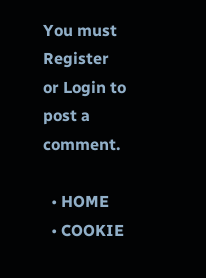You must Register or Login to post a comment.

  • HOME
  • COOKIE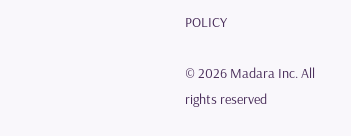POLICY

© 2026 Madara Inc. All rights reserved